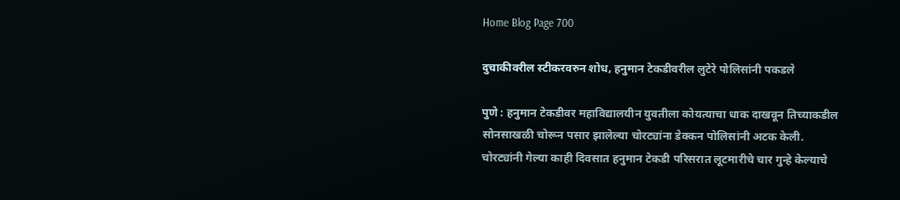Home Blog Page 700

दुचाकीवरील स्टीकरवरुन शोध, हनुमान टेकडीवरील लुटेरे पोलिसांनी पकडले

पुणे : हनुमान टेकडीवर महाविद्यालयीन युवतीला कोयत्याचा धाक दाखवून तिच्याकडील सोनसाखळी चोरून पसार झालेल्या चोरट्यांना डेक्कन पोलिसांनी अटक केली. चोरट्यांनी गेल्या काही दिवसात हनुमान टेकडी परिसरात लूटमारीचे चार गुन्हे केल्याचे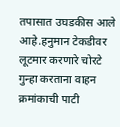तपासात उघडकीस आले आहे.हनुमान टेकडीवर लूटमार करणारे चोरटे गुन्हा करताना वाहन क्रमांकाची पाटी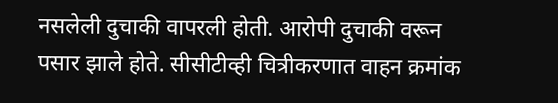नसलेली दुचाकी वापरली होती. आरोपी दुचाकी वरून पसार झाले होते. सीसीटीव्ही चित्रीकरणात वाहन क्रमांक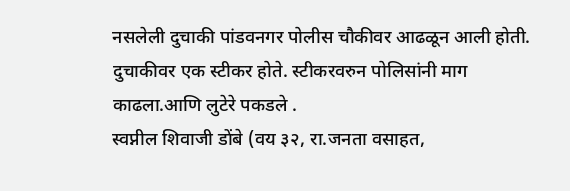नसलेली दुचाकी पांडवनगर पोलीस चौकीवर आढळून आली होती. दुचाकीवर एक स्टीकर होते. स्टीकरवरुन पोलिसांनी माग काढला.आणि लुटेरे पकडले .
स्वप्नील शिवाजी डोंबे (वय ३२, रा.जनता वसाहत,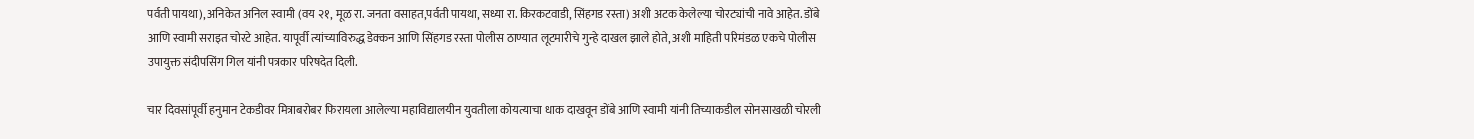पर्वती पायथा), अनिकेत अनिल स्वामी (वय २१, मूळ रा. जनता वसाहत,पर्वती पायथा, सध्या रा. किरकटवाडी, सिंहगड रस्ता) अशी अटक केलेल्या चोरट्यांची नावे आहेत. डोंबे आणि स्वामी सराइत चोरटे आहेत. यापूर्वी त्यांच्याविरुद्ध डेक्कन आणि सिंहगड रस्ता पोलीस ठाण्यात लूटमारीचे गुन्हे दाखल झाले होते, अशी माहिती परिमंडळ एकचे पोलीस उपायुक्त संदीपसिंग गिल यांनी पत्रकार परिषदेत दिली.

चार दिवसांपूर्वी हनुमान टेकडीवर मित्राबरोबर फिरायला आलेल्या महाविद्यालयीन युवतीला कोयत्याचा धाक दाखवून डोंबे आणि स्वामी यांनी तिच्याकडील सोनसाखळी चोरली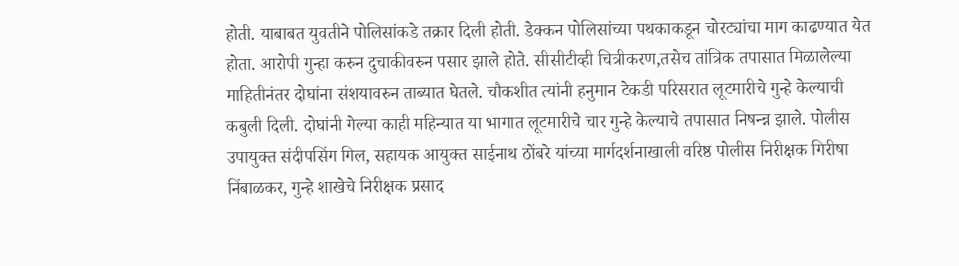होती. याबाबत युवतीने पोलिसांकडे तक्रार दिली होती. डेक्कन पोलिसांच्या पथकाकडून चोरट्यांचा माग काढण्यात येत होता. आरोपी गुन्हा करुन दुचाकीवरुन पसार झाले होते. सीसीटीव्ही चित्रीकरण,तसेच तांत्रिक तपासात मिळालेल्या माहितीनंतर दोघांना संशयावरुन ताब्यात घेतले. चौकशीत त्यांनी हनुमान टेकडी परिसरात लूटमारीचे गुन्हे केल्याची कबुली दिली. दोघांनी गेल्या काही महिन्यात या भागात लूटमारीचे चार गुन्हे केल्याचे तपासात निषन्न्न झाले. पोलीस उपायुक्त संदीपसिंग गिल, सहायक आयुक्त साईनाथ ठोंबरे यांच्या मार्गदर्शनाखाली वरिष्ठ पोलीस निरीक्षक गिरीषा निंबाळकर, गुन्हे शाखेचे निरीक्षक प्रसाद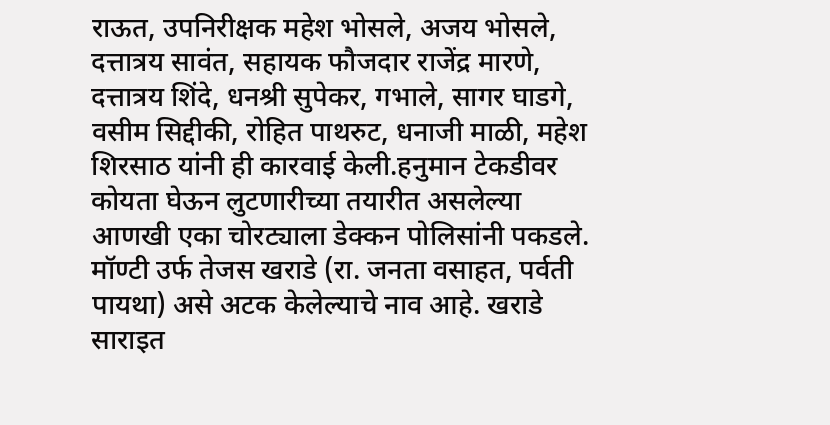राऊत, उपनिरीक्षक महेश भोसले, अजय भोसले, दत्तात्रय सावंत, सहायक फौजदार राजेंद्र मारणे, दत्तात्रय शिंदे, धनश्री सुपेकर, गभाले, सागर घाडगे, वसीम सिद्दीकी, रोहित पाथरुट, धनाजी माळी, महेश शिरसाठ यांनी ही कारवाई केली.हनुमान टेकडीवर कोयता घेऊन लुटणारीच्या तयारीत असलेल्या आणखी एका चोरट्याला डेक्कन पोलिसांनी पकडले. मॉण्टी उर्फ तेजस खराडे (रा. जनता वसाहत, पर्वती पायथा) असे अटक केलेल्याचे नाव आहे. खराडे साराइत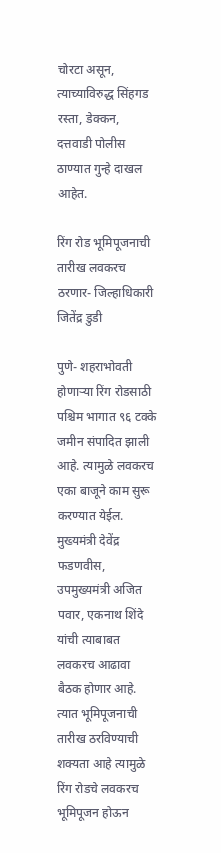चोरटा असून, त्याच्याविरुद्ध सिंहगड रस्ता, डेक्कन, दत्तवाडी पोलीस ठाण्यात गुन्हे दाखल आहेत.

रिंग रोड भूमिपूजनाची तारीख लवकरच ठरणार- जिल्हाधिकारी जितेंद्र डुडी

पुणे- शहराभोवती होणाऱ्या रिंग रोडसाठी पश्चिम भागात ९६ टक्के जमीन संपादित झाली आहे. त्यामुळे लवकरच एका बाजूने काम सुरू करण्यात येईल. मुख्यमंत्री देवेंद्र फडणवीस, उपमुख्यमंत्री अजित पवार, एकनाथ शिंदे यांची त्याबाबत लवकरच आढावा बैठक होणार आहे. त्यात भूमिपूजनाची तारीख ठरविण्याची शक्यता आहे त्यामुळे रिंग रोडचे लवकरच भूमिपूजन होऊन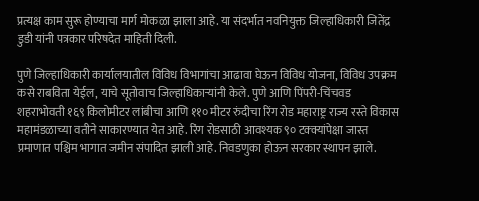प्रत्यक्ष काम सुरू होण्याचा मार्ग मोकळा झाला आहे. या संदर्भात नवनियुक्त जिल्हाधिकारी जितेंद्र डुडी यांनी पत्रकार परिषदेत माहिती दिली.

पुणे जिल्हाधिकारी कार्यालयातील विविध विभागांचा आढावा घेऊन विविध योजना, विविध उपक्रम कसे राबविता येईल, याचे सूतोवाच जिल्हाधिकाऱ्यांनी केले. पुणे आणि पिंपरी-चिंचवड शहराभोवती १६९ किलोमीटर लांबीचा आणि ११० मीटर रुंदीचा रिंग रोड महाराष्ट्र राज्य रस्ते विकास महामंडळाच्या वतीने साकारण्यात येत आहे. रिंग रोडसाठी आवश्यक ९० टक्क्यांपेक्षा जास्त प्रमाणात पश्चिम भागात जमीन संपादित झाली आहे. निवडणुका होऊन सरकार स्थापन झाले.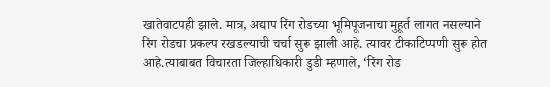खातेवाटपही झाले. मात्र, अद्याप रिंग रोडच्या भूमिपूजनाचा मुहूर्त लागत नसल्याने रिंग रोडचा प्रकल्प रखडल्याची चर्चा सुरू झाली आहे. त्यावर टीकाटिप्पणी सुरू होत आहे.त्याबाबत विचारता जिल्हाधिकारी डुडी म्हणाले, ‘रिंग रोड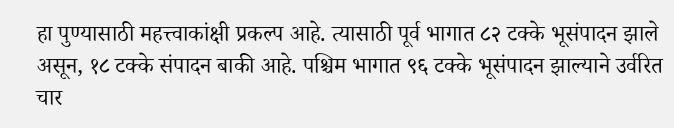हा पुण्यासाठी महत्त्वाकांक्षी प्रकल्प आहे. त्यासाठी पूर्व भागात ८२ टक्के भूसंपादन झाले असून, १८ टक्के संपादन बाकी आहे. पश्चिम भागात ९६ टक्के भूसंपादन झाल्याने उर्वरित चार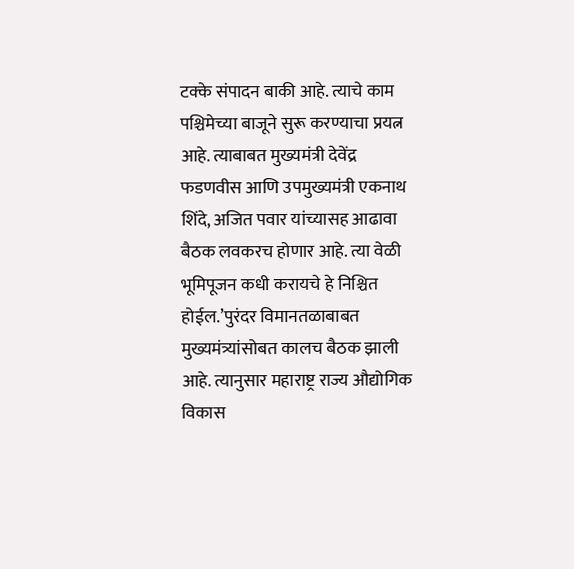टक्के संपादन बाकी आहे. त्याचे काम पश्चिमेच्या बाजूने सुरू करण्याचा प्रयत्न आहे. त्याबाबत मुख्यमंत्री देवेंद्र फडणवीस आणि उपमुख्यमंत्री एकनाथ शिंदे, अजित पवार यांच्यासह आढावा बैठक लवकरच होणार आहे. त्या वेळी भूमिपूजन कधी करायचे हे निश्चित होईल.’पुरंदर विमानतळाबाबत मुख्यमंत्र्यांसोबत कालच बैठक झाली आहे. त्यानुसार महाराष्ट्र राज्य औद्योगिक विकास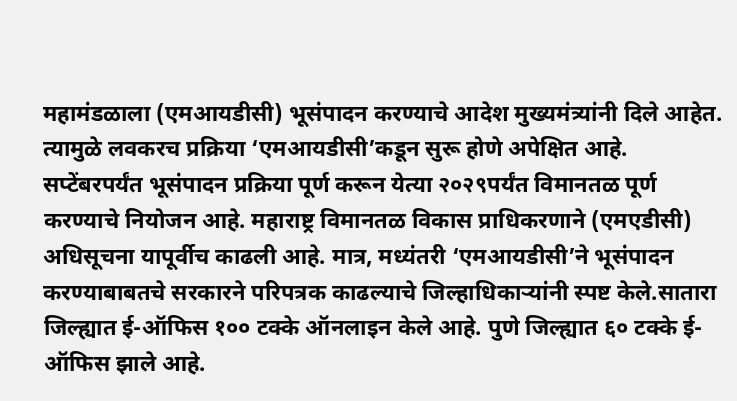महामंडळाला (एमआयडीसी) भूसंपादन करण्याचे आदेश मुख्यमंत्र्यांनी दिले आहेत. त्यामुळे लवकरच प्रक्रिया ‘एमआयडीसी’कडून सुरू होणे अपेक्षित आहे. सप्टेंबरपर्यंत भूसंपादन प्रक्रिया पूर्ण करून येत्या २०२९पर्यंत विमानतळ पूर्ण करण्याचे नियोजन आहे. महाराष्ट्र विमानतळ विकास प्राधिकरणाने (एमएडीसी) अधिसूचना यापूर्वीच काढली आहे. मात्र, मध्यंतरी ‘एमआयडीसी’ने भूसंपादन करण्याबाबतचे सरकारने परिपत्रक काढल्याचे जिल्हाधिकाऱ्यांनी स्पष्ट केले.सातारा जिल्ह्यात ई-ऑफिस १०० टक्के ऑनलाइन केले आहे. पुणे जिल्ह्यात ६० टक्के ई-ऑफिस झाले आहे.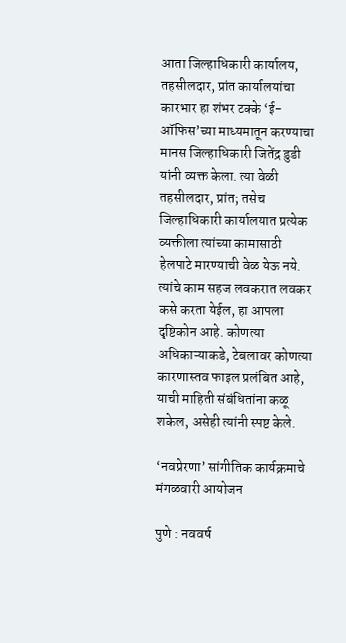आता जिल्हाधिकारी कार्यालय, तहसीलदार, प्रांत कार्यालयांचा कारभार हा शंभर टक्के ‘ई-ऑफिस’च्या माध्यमातून करण्याचा मानस जिल्हाधिकारी जितेंद्र डुडी यांनी व्यक्त केला. त्या वेळी तहसीलदार, प्रांत; तसेच जिल्हाधिकारी कार्यालयात प्रत्येक व्यक्तीला त्यांच्या कामासाठी हेलपाटे मारण्याची वेळ येऊ नये. त्यांचे काम सहज लवकरात लवकर कसे करता येईल, हा आपला दृष्टिकोन आहे. कोणत्या अधिकाऱ्याकडे, टेबलावर कोणत्या कारणास्तव फाइल प्रलंबित आहे, याची माहिती संबंधितांना कळू शकेल, असेही त्यांनी स्पष्ट केले.

‘नवप्रेरणा‌’ सांगीतिक कार्यक्रमाचे मंगळवारी आयोजन

पुणे : नववर्ष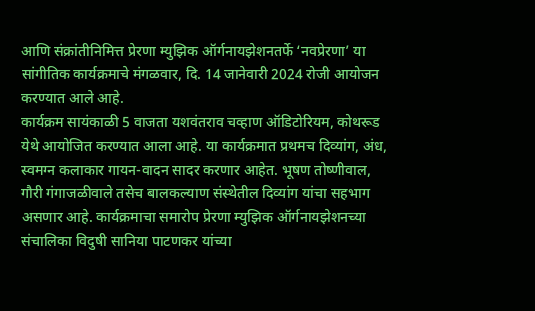आणि संक्रांतीनिमित्त प्रेरणा म्युझिक ऑर्गनायझेशनतर्फे ‌‘नवप्रेरणा‌’ या सांगीतिक कार्यक्रमाचे मंगळवार, दि. 14 जानेवारी 2024 रोजी आयोजन करण्यात आले आहे.
कार्यक्रम सायंकाळी 5 वाजता यशवंतराव चव्हाण ऑडिटोरियम, कोथरूड येथे आयोजित करण्यात आला आहे. या कार्यक्रमात प्रथमच दिव्यांग, अंध, स्वमग्न कलाकार गायन-वादन सादर करणार आहेत. भूषण तोष्णीवाल, गौरी गंगाजळीवाले तसेच बालकल्याण संस्थेतील दिव्यांग यांचा सहभाग असणार आहे. कार्यक्रमाचा समारोप प्रेरणा म्युझिक ऑर्गनायझेशनच्या संचालिका विदुषी सानिया पाटणकर यांच्या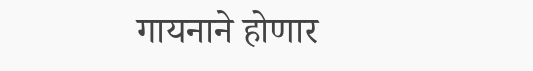गायनाने होणार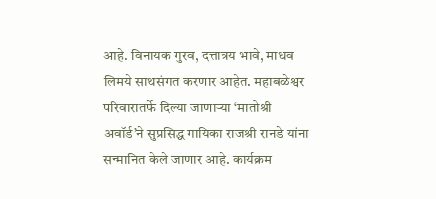आहे. विनायक गुरव, दत्तात्रय भावे, माधव लिमये साथसंगत करणार आहेत. महाबळेश्वर परिवारातर्फे दिल्या जाणाऱ्या ‌‘मातोश्री अवॉर्ड‌’ने सुप्रसिद्ध गायिका राजश्री रानडे यांना सन्मानित केले जाणार आहे. कार्यक्रम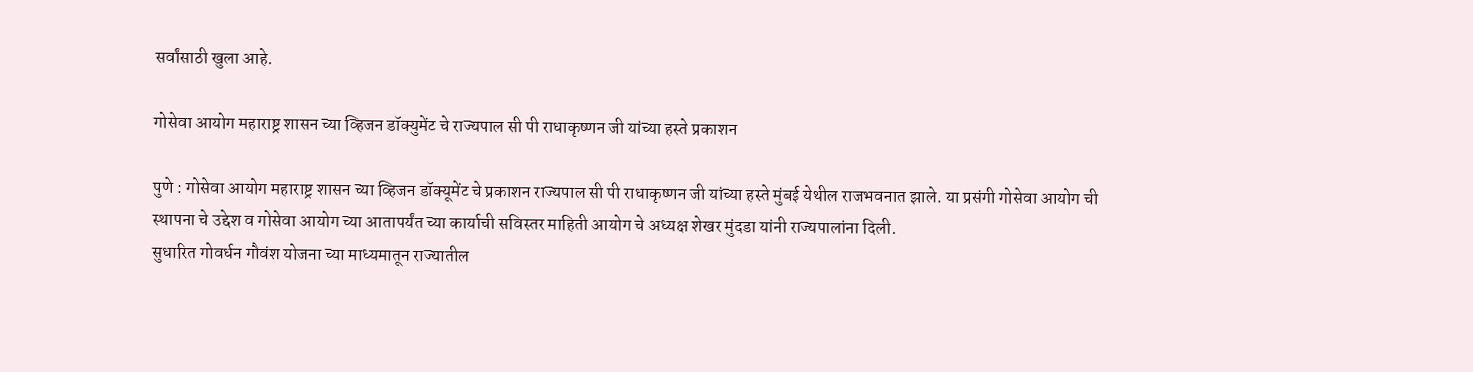सर्वांसाठी खुला आहे.

गोसेवा आयोग महाराष्ट्र शासन च्या व्हिजन डॉक्युमेंट चे राज्यपाल सी पी राधाकृष्णन जी यांच्या हस्ते प्रकाशन

पुणे : गोसेवा आयोग महाराष्ट्र शासन च्या व्हिजन डॉक्यूमेंट चे प्रकाशन राज्यपाल सी पी राधाकृष्णन जी यांच्या हस्ते मुंबई येथील राजभवनात झाले. या प्रसंगी गोसेवा आयोग ची स्थापना चे उद्देश व गोसेवा आयोग च्या आतापर्यंत च्या कार्याची सविस्तर माहिती आयोग चे अध्यक्ष शेखर मुंदडा यांनी राज्यपालांना दिली.
सुधारित गोवर्धन गौवंश योजना च्या माध्यमातून राज्यातील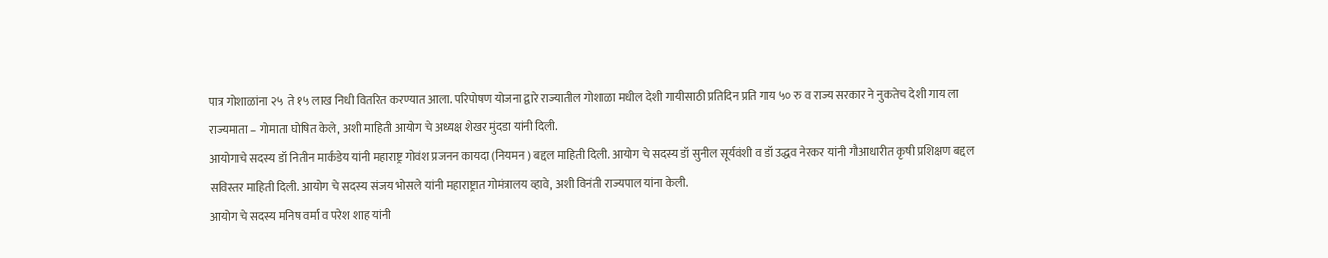पात्र गोशाळांना २५  ते १५ लाख निधी वितरित करण्यात आला. परिपोषण योजना द्वारे राज्यातील गोशाळा मधील देशी गायीसाठी प्रतिदिन प्रति गाय ५० रु व राज्य सरकार ने नुकतेच देशी गाय ला राज्यमाता – गोमाता घोषित केले, अशी माहिती आयोग चे अध्यक्ष शेखर मुंदडा यांनी दिली.
आयोगाचे सदस्य डॉ नितीन मार्कंडेय यांनी महाराष्ट्र गोवंश प्रजनन कायदा (नियमन ) बद्दल माहिती दिली. आयोग चे सदस्य डॉ सुनील सूर्यवंशी व डॉ उद्धव नेरकर यांनी गौआधारीत कृषी प्रशिक्षण बद्दल सविस्तर माहिती दिली. आयोग चे सदस्य संजय भोसले यांनी महाराष्ट्रात गोमंत्रालय व्हावे, अशी विनंती राज्यपाल यांना केली.
आयोग चे सदस्य मनिष वर्मा व परेश शाह यांनी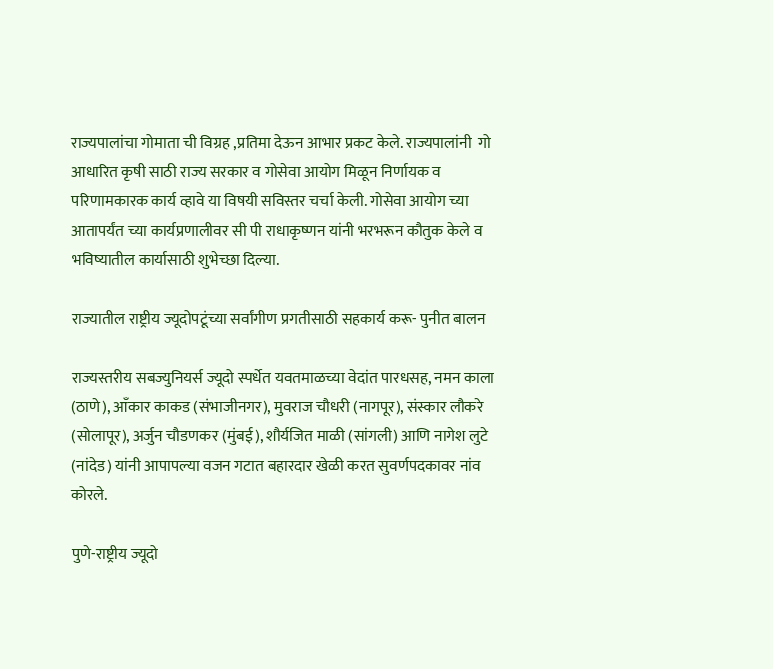राज्यपालांचा गोमाता ची विग्रह ,प्रतिमा देऊन आभार प्रकट केले. राज्यपालांनी  गो आधारित कृषी साठी राज्य सरकार व गोसेवा आयोग मिळून निर्णायक व परिणामकारक कार्य व्हावे या विषयी सविस्तर चर्चा केली. गोसेवा आयोग च्या आतापर्यंत च्या कार्यप्रणालीवर सी पी राधाकृष्णन यांनी भरभरून कौतुक केले व भविष्यातील कार्यासाठी शुभेच्छा दिल्या.

राज्यातील राष्ट्रीय ज्यूदोपटूंच्या सर्वांगीण प्रगतीसाठी सहकार्य करू- पुनीत बालन

राज्यस्तरीय सबज्युनियर्स ज्यूदो स्पर्धेत यवतमाळच्या वेदांत पारधसह, नमन काला (ठाणे), आँकार काकड (संभाजीनगर), मुवराज चौधरी (नागपूर), संस्कार लौकरे (सोलापूर), अर्जुन चौडणकर (मुंबई), शौर्यजित माळी (सांगली) आणि नागेश लुटे (नांदेड) यांनी आपापल्या वजन गटात बहारदार खेळी करत सुवर्णपदकावर नांव कोरले.

पुणे-राष्ट्रीय ज्यूदो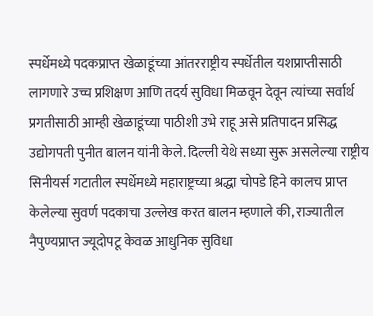स्पर्धेमध्ये पदकप्राप्त खेळाडूंच्या आंतरराष्ट्रीय स्पर्धेतील यशप्राप्तीसाठी लागणारे उच्च प्रशिक्षण आणि तदर्य सुविधा मिळवून देवून त्यांच्या सर्वार्थ प्रगतीसाठी आम्ही खेळाडूंच्या पाठीशी उभे राहू असे प्रतिपादन प्रसिद्ध उ‌द्योगपती पुनीत बालन यांनी केले. दिल्ली येथे सध्या सुरू असलेल्या राष्ट्रीय सिनीयर्स गटातील स्पर्धेमध्ये महाराष्ट्रच्या श्रद्धा चोपडे हिने कालच प्राप्त केलेल्या सुवर्ण पदकाचा उल्लेख करत बालन म्हणाले की, राज्यातील नैपुण्यप्राप्त ज्यूदोपटू केवळ आधुनिक सुविधा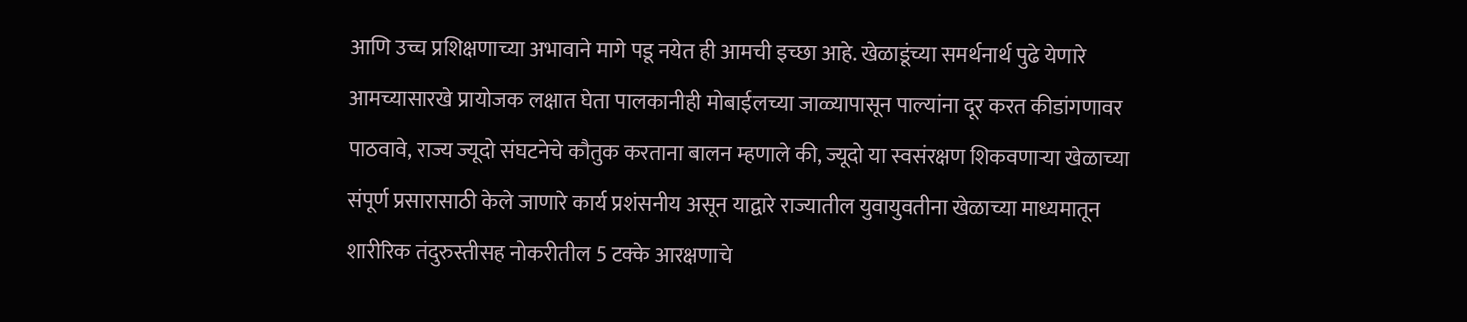आणि उच्च प्रशिक्षणाच्या अभावाने मागे पडू नयेत ही आमची इच्छा आहे. खेळाडूंच्या समर्थनार्थ पुढे येणारे आमच्यासारखे प्रायोजक लक्षात घेता पालकानीही मोबाईलच्या जाळ्यापासून पाल्यांना दूर करत कीडांगणावर पाठवावे, राज्य ज्यूदो संघटनेचे कौतुक करताना बालन म्हणाले की, ज्यूदो या स्वसंरक्षण शिकवणाऱ्या खेळाच्या संपूर्ण प्रसारासाठी केले जाणारे कार्य प्रशंसनीय असून या‌द्वारे राज्यातील युवायुवतीना खेळाच्या माध्यमातून शारीरिक तंदुरुस्तीसह नोकरीतील 5 टक्के आरक्षणाचे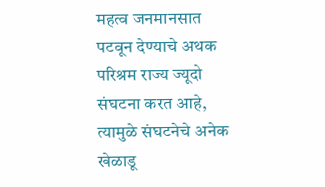महत्व जनमानसात पटवून देण्याचे अथक परिश्रम राज्य ज्यूदो संघटना करत आहे, त्यामुळे संघटनेचे अनेक खेळाडू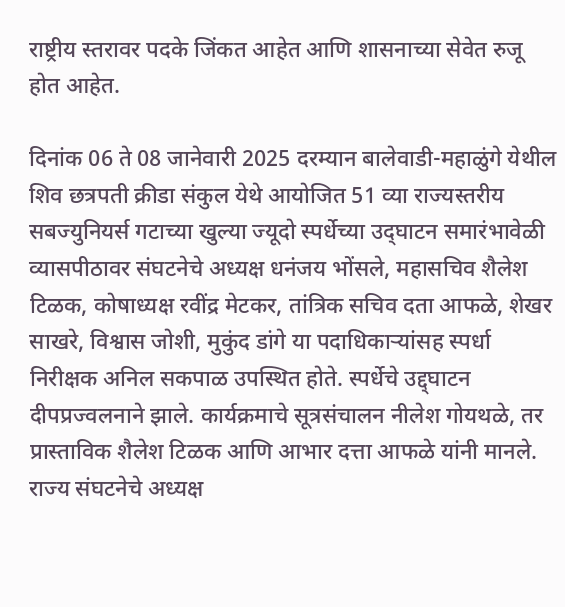राष्ट्रीय स्तरावर पदके जिंकत आहेत आणि शासनाच्या सेवेत रुजू होत आहेत.

दिनांक 06 ते 08 जानेवारी 2025 दरम्यान बालेवाडी-महाळुंगे येथील शिव छत्रपती क्रीडा संकुल येथे आयोजित 51 व्या राज्यस्तरीय सबज्युनियर्स गटाच्या खुल्या ज्यूदो स्पर्धेच्या उद्‌घाटन समारंभावेळी व्यासपीठावर संघटनेचे अध्यक्ष धनंजय भोंसले, महासचिव शैलेश टिळक, कोषाध्यक्ष रवींद्र मेटकर, तांत्रिक सचिव दता आफळे, शेखर साखरे, विश्वास जोशी, मुकुंद डांगे या पदाधिकाऱ्यांसह स्पर्धा निरीक्षक अनिल सकपाळ उपस्थित होते. स्पर्धेचे उद्द्घाटन दीपप्रज्वलनाने झाले. कार्यक्रमाचे सूत्रसंचालन नीलेश गोयथळे, तर प्रास्ताविक शैलेश टिळक आणि आभार दत्ता आफळे यांनी मानले. राज्य संघटनेचे अध्यक्ष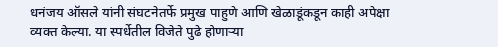धनंजय ऑसले यांनी संघटनेतर्फे प्रमुख पाहुणे आणि खेळाडूंकडून काही अपेक्षा व्यक्त केल्या. या स्पर्धेतील विजेते पुढे होणाऱ्या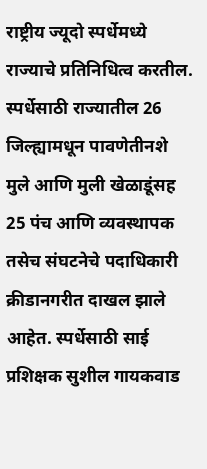राष्ट्रीय ज्यूदो स्पर्धेमध्ये राज्याचे प्रतिनिधित्व करतील. स्पर्धेसाठी राज्यातील 26 जिल्ह्यामधून पावणेतीनशे मुले आणि मुली खेळाडूंसह 25 पंच आणि व्यवस्थापक तसेच संघटनेचे पदाधिकारी क्रीडानगरीत दाखल झाले आहेत. स्पर्धेसाठी साई प्रशिक्षक सुशील गायकवाड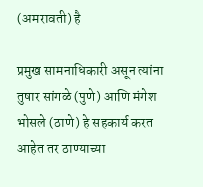(अमरावती) है

प्रमुख सामनाधिकारी असून त्यांना तुषार सांगळे (पुणे) आणि मंगेश भोसले (ठाणे) हे सहकार्य करत आहेत तर ठाण्याच्या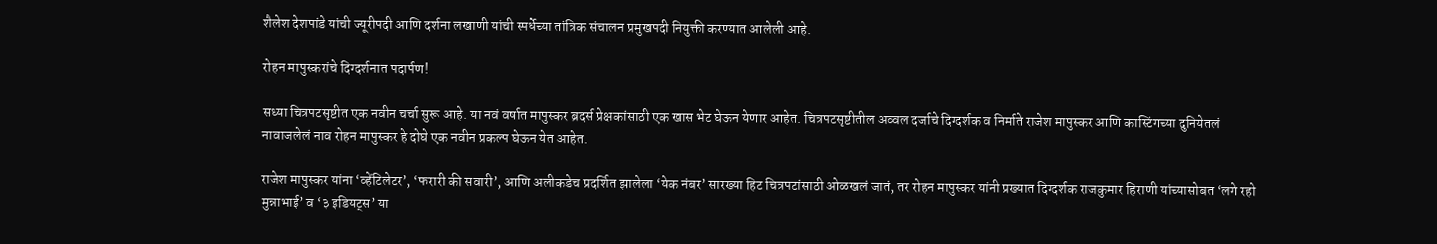शैलेश देशपांडे यांची ज्यूरीपदी आणि दर्शना लखाणी यांची स्पर्धेच्या तांत्रिक संचालन प्रमुखपदी नियुक्ती करण्यात आलेली आहे.

रोहन मापुस्करांचे दिग्दर्शनात पदार्पण!

सध्या चित्रपटसृष्टीत एक नवीन चर्चा सुरू आहे. या नवं वर्षात मापुस्कर ब्रदर्स प्रेक्षकांसाठी एक खास भेट घेऊन येणार आहेत. चित्रपटसृष्टीतील अव्वल दर्जाचे दिग्दर्शक व निर्माते राजेश मापुस्कर आणि कास्टिंगच्या दुनियेतलं नावाजलेलं नाव रोहन मापुस्कर हे दोघे एक नवीन प्रकल्प घेऊन येत आहेत.

राजेश मापुस्कर यांना ‘व्हेंटिलेटर’, ‘फरारी की सवारी’, आणि अलीकडेच प्रदर्शित झालेला ‘येक नंबर’ सारख्या हिट चित्रपटांसाठी ओळखलं जातं, तर रोहन मापुस्कर यांनी प्रख्यात दिग्दर्शक राजकुमार हिराणी यांच्यासोबत ‘लगे रहो मुन्नाभाई’ व ‘३ इडियट्स’ या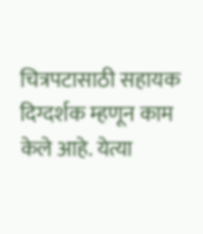चित्रपटासाठी सहायक दिग्दर्शक म्हणून काम केले आहे. येत्या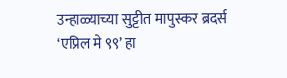उन्हाळ्याच्या सुट्टीत मापुस्कर ब्रदर्स ‘एप्रिल मे ९९’ हा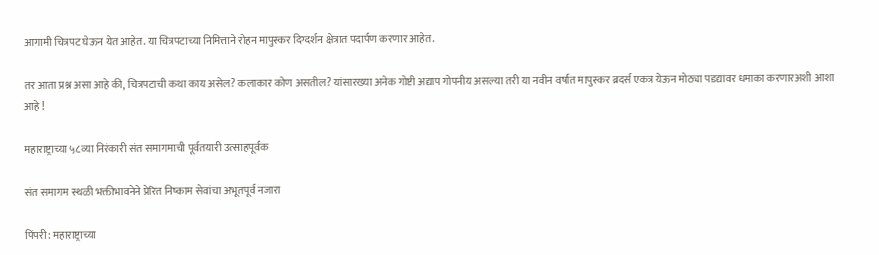आगामी चित्रपट घेऊन येत आहेत. या चित्रपटाच्या निमित्ताने रोहन मापुस्कर दिग्दर्शन क्षेत्रात पदार्पण करणार आहेत.

तर आता प्रश्न असा आहे की, चित्रपटाची कथा काय असेल? कलाकार कोण असतील? यांसारख्या अनेक गोष्टी अद्याप गोपनीय असल्या तरी या नवीन वर्षात मापुस्कर ब्रदर्स एकत्र येऊन मोठ्या पडद्यावर धमाका करणारअशी आशा आहे !

महाराष्ट्राच्या ५८व्या निरंकारी संत समागमाची पूर्वतयारी उत्साहपूर्वक

संत समागम स्थळी भक्तीभावनेने प्रेरित निष्काम सेवांचा अभूतपूर्व नजारा

पिंपरी: महाराष्ट्राच्या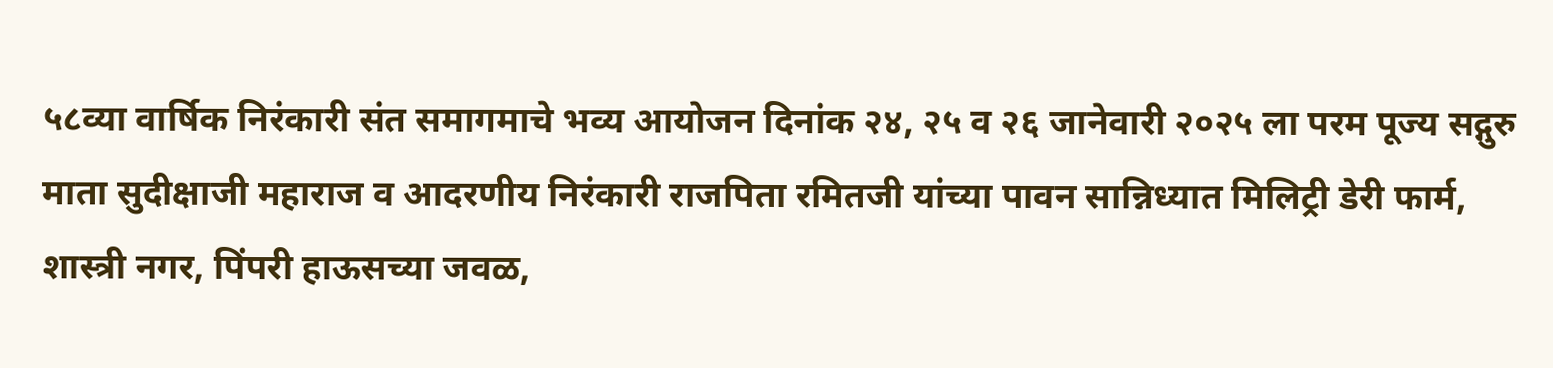५८व्या वार्षिक निरंकारी संत समागमाचे भव्य आयोजन दिनांक २४, २५ व २६ जानेवारी २०२५ ला परम पूज्य सद्गुरु माता सुदीक्षाजी महाराज व आदरणीय निरंकारी राजपिता रमितजी यांच्या पावन सान्निध्यात मिलिट्री डेरी फार्म, शास्त्री नगर, पिंपरी हाऊसच्या जवळ,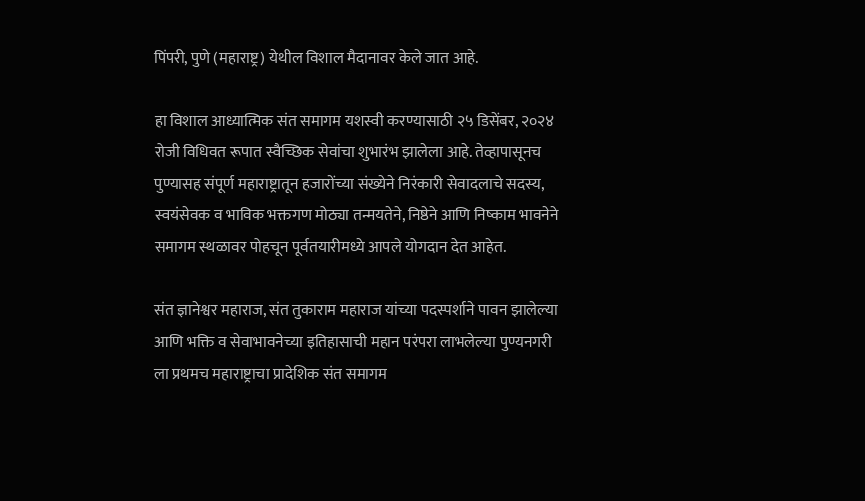पिंपरी, पुणे (महाराष्ट्र) येथील विशाल मैदानावर केले जात आहे.

हा विशाल आध्यात्मिक संत समागम यशस्वी करण्यासाठी २५ डिसेंबर, २०२४ रोजी विधिवत रूपात स्वैच्छिक सेवांचा शुभारंभ झालेला आहे. तेव्हापासूनच पुण्यासह संपूर्ण महाराष्ट्रातून हजारोंच्या संख्येने निरंकारी सेवादलाचे सदस्य, स्वयंसेवक व भाविक भक्तगण मोठ्या तन्मयतेने, निष्ठेने आणि निष्काम भावनेने समागम स्थळावर पोहचून पूर्वतयारीमध्ये आपले योगदान देत आहेत.

संत ज्ञानेश्वर महाराज, संत तुकाराम महाराज यांच्या पदस्पर्शाने पावन झालेल्या आणि भक्ति व सेवाभावनेच्या इतिहासाची महान परंपरा लाभलेल्या पुण्यनगरी ला प्रथमच महाराष्ट्राचा प्रादेशिक संत समागम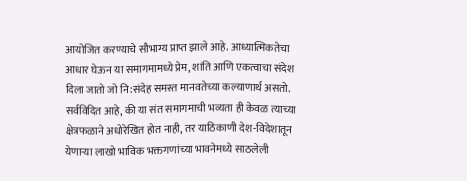आयोजित करण्याचे सौभाग्य प्राप्त झाले आहे. आध्यात्मिकतेचा आधार घेऊन या समागमामध्ये प्रेम, शांति आणि एकत्वाचा संदेश दिला जातो जो नि:संदेह समस्त मानवतेच्या कल्याणार्थ असतो. सर्वविदित आहे, की या संत समागमाची भव्यता ही केवळ त्याच्या क्षेत्रफळाने अधोरेखित होत नाही, तर याठिकाणी देश-विदेशातून येणाऱ्या लाखो भाविक भक्तगणांच्या भावनेमध्ये साठलेली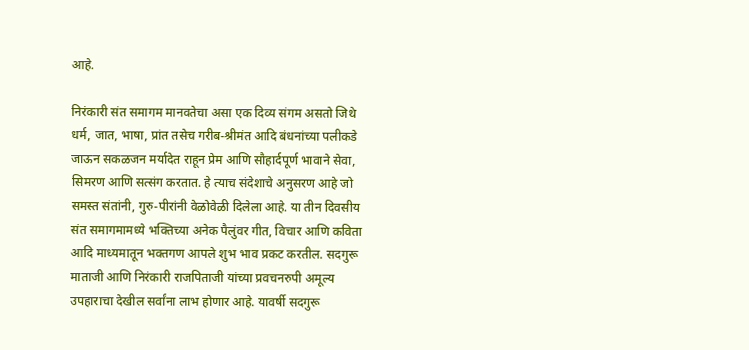आहे.

निरंकारी संत समागम मानवतेचा असा एक दिव्य संगम असतो जिथे धर्म, जात, भाषा, प्रांत तसेच गरीब-श्रीमंत आदि बंधनांच्या पलीकडे जाऊन सकळजन मर्यादेत राहून प्रेम आणि सौहार्दपूर्ण भावाने सेवा, सिमरण आणि सत्संग करतात. हे त्याच संदेशाचे अनुसरण आहे जो समस्त संतांनी, गुरु-पीरांनी वेळोवेळी दिलेला आहे. या तीन दिवसीय संत समागमामध्ये भक्तिच्या अनेक पैलुंवर गीत, विचार आणि कविता आदि माध्यमातून भक्तगण आपले शुभ भाव प्रकट करतील. सदगुरू माताजी आणि निरंकारी राजपिताजी यांच्या प्रवचनरुपी अमूल्य उपहाराचा देखील सर्वांना लाभ होणार आहे. यावर्षी सदगुरू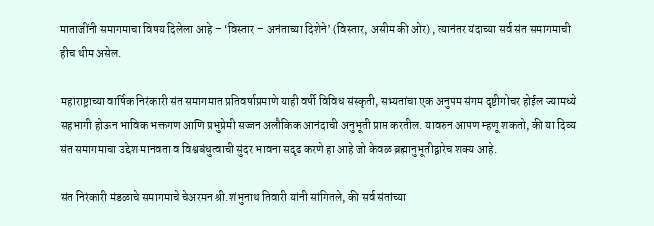माताजींनी समागमाचा विषय दिलेला आहे – ‘विस्तार – अनंताच्या दिशेने’ (विस्तार, असीम की ओर) , त्यानंतर यंदाच्या सर्व संत समागमाची हीच थीम असेल.

महाराष्ट्राच्या वार्षिक निरंकारी संत समागमात प्रतिवर्षाप्रमाणे याही वर्षी विविध संस्कृती, सभ्यतांचा एक अनुपम संगम दृष्टीगोचर होईल ज्यामध्ये सहभागी होऊन भाविक भक्तगण आणि प्रभुप्रेमी सज्जन अलौकिक आनंदाची अनुभूती प्राप्त करतील. यावरुन आपण म्हणू शकतो, की या दिव्य संत समागमाचा उद्देश मानवता व विश्वबंधुत्वाची सुंदर भावना सदृढ करणे हा आहे जो केवळ ब्रह्मानुभूतीद्वारेच शक्य आहे.

संत निरंकारी मंडळाचे समागमाचे चेअरमन श्री.शंभुनाथ तिवारी यांनी सांगितले, की सर्व संतांच्या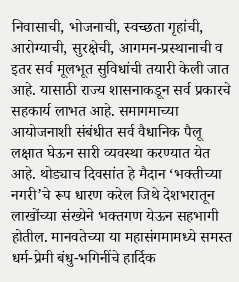निवासाची, भोजनाची, स्वच्छता गृहांची, आरोग्याची, सुरक्षेची, आगमन-प्रस्थानाची व इतर सर्व मूलभूत सुविधांची तयारी केली जात आहे. यासाठी राज्य शासनाकडून सर्व प्रकारचे सहकार्य लाभत आहे. समागमाच्या आयोजनाशी संबंधीत सर्व वैधानिक पैलू लक्षात घेऊन सारी व्यवस्था करण्यात येत आहे. थोड्याच दिवसांत हे मैदान ‘भक्तीच्या नगरी’चे रूप धारण करेल जिथे देशभरातून लाखोंच्या संख्येने भक्तगण येऊन सहभागी होतील. मानवतेच्या या महासंगमामध्ये समस्त धर्म-प्रेमी बंधु-भगिनींचे हार्दिक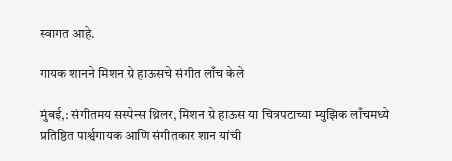स्वागत आहे.

गायक शानने मिशन ग्रे हाऊसचे संगीत लाँच केले

मुंबई,: संगीतमय सस्पेन्स थ्रिलर, मिशन ग्रे हाऊस या चित्रपटाच्या म्युझिक लाँचमध्ये प्रतिष्ठित पार्श्वगायक आणि संगीतकार शान यांची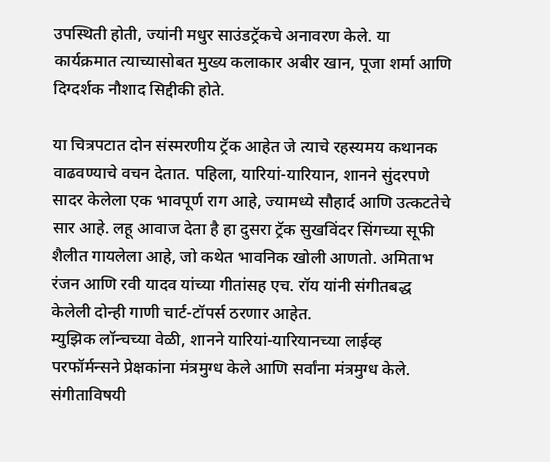उपस्थिती होती, ज्यांनी मधुर साउंडट्रॅकचे अनावरण केले. या कार्यक्रमात त्याच्यासोबत मुख्य कलाकार अबीर खान, पूजा शर्मा आणि दिग्दर्शक नौशाद सिद्दीकी होते.

या चित्रपटात दोन संस्मरणीय ट्रॅक आहेत जे त्याचे रहस्यमय कथानक वाढवण्याचे वचन देतात. पहिला, यारियां-यारियान, शानने सुंदरपणे सादर केलेला एक भावपूर्ण राग आहे, ज्यामध्ये सौहार्द आणि उत्कटतेचे सार आहे. लहू आवाज देता है हा दुसरा ट्रॅक सुखविंदर सिंगच्या सूफी शैलीत गायलेला आहे, जो कथेत भावनिक खोली आणतो. अमिताभ रंजन आणि रवी यादव यांच्या गीतांसह एच. रॉय यांनी संगीतबद्ध केलेली दोन्ही गाणी चार्ट-टॉपर्स ठरणार आहेत.
म्युझिक लॉन्चच्या वेळी, शानने यारियां-यारियानच्या लाईव्ह परफॉर्मन्सने प्रेक्षकांना मंत्रमुग्ध केले आणि सर्वांना मंत्रमुग्ध केले. संगीताविषयी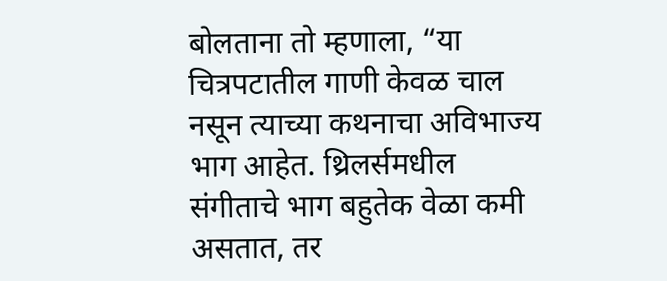बोलताना तो म्हणाला, “या चित्रपटातील गाणी केवळ चाल नसून त्याच्या कथनाचा अविभाज्य भाग आहेत. थ्रिलर्समधील संगीताचे भाग बहुतेक वेळा कमी असतात, तर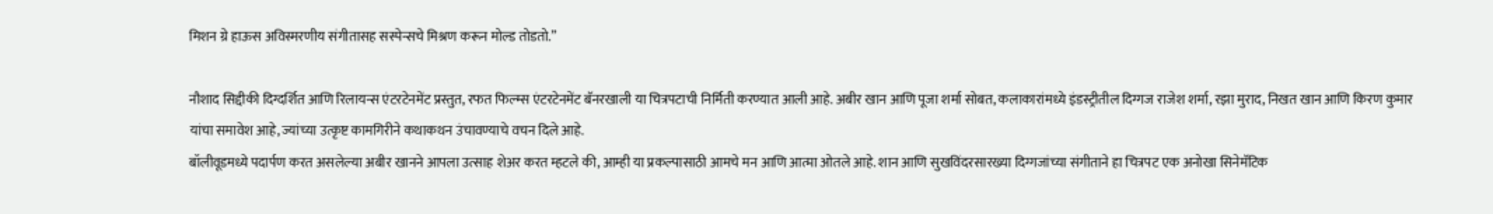मिशन ग्रे हाऊस अविस्मरणीय संगीतासह सस्पेन्सचे मिश्रण करून मोल्ड तोडतो.”

नौशाद सिद्दीकी दिग्दर्शित आणि रिलायन्स एंटरटेनमेंट प्रस्तुत, रफत फिल्म्स एंटरटेनमेंट बॅनरखाली या चित्रपटाची निर्मिती करण्यात आली आहे. अबीर खान आणि पूजा शर्मा सोबत, कलाकारांमध्ये इंडस्ट्रीतील दिग्गज राजेश शर्मा, रझा मुराद, निखत खान आणि किरण कुमार यांचा समावेश आहे, ज्यांच्या उत्कृष्ट कामगिरीने कथाकथन उंचावण्याचे वचन दिले आहे.
बॉलीवूडमध्ये पदार्पण करत असलेल्या अबीर खानने आपला उत्साह शेअर करत म्हटले की, आम्ही या प्रकल्पासाठी आमचे मन आणि आत्मा ओतले आहे. शान आणि सुखविंदरसारख्या दिग्गजांच्या संगीताने हा चित्रपट एक अनोखा सिनेमॅटिक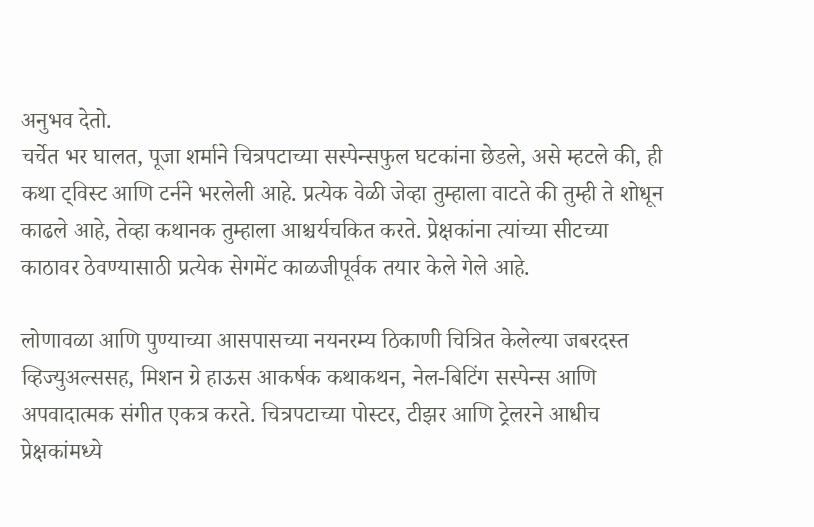अनुभव देतो.
चर्चेत भर घालत, पूजा शर्माने चित्रपटाच्या सस्पेन्सफुल घटकांना छेडले, असे म्हटले की, ही कथा ट्विस्ट आणि टर्नने भरलेली आहे. प्रत्येक वेळी जेव्हा तुम्हाला वाटते की तुम्ही ते शोधून काढले आहे, तेव्हा कथानक तुम्हाला आश्चर्यचकित करते. प्रेक्षकांना त्यांच्या सीटच्या काठावर ठेवण्यासाठी प्रत्येक सेगमेंट काळजीपूर्वक तयार केले गेले आहे.

लोणावळा आणि पुण्याच्या आसपासच्या नयनरम्य ठिकाणी चित्रित केलेल्या जबरदस्त व्हिज्युअल्ससह, मिशन ग्रे हाऊस आकर्षक कथाकथन, नेल-बिटिंग सस्पेन्स आणि अपवादात्मक संगीत एकत्र करते. चित्रपटाच्या पोस्टर, टीझर आणि ट्रेलरने आधीच प्रेक्षकांमध्ये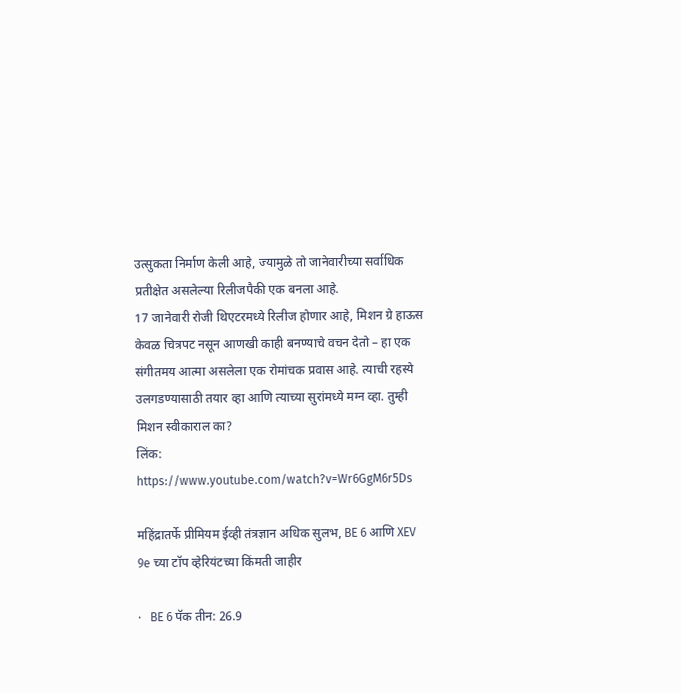उत्सुकता निर्माण केली आहे, ज्यामुळे तो जानेवारीच्या सर्वाधिक प्रतीक्षेत असलेल्या रिलीजपैकी एक बनला आहे.
17 जानेवारी रोजी थिएटरमध्ये रिलीज होणार आहे, मिशन ग्रे हाऊस केवळ चित्रपट नसून आणखी काही बनण्याचे वचन देतो – हा एक संगीतमय आत्मा असलेला एक रोमांचक प्रवास आहे. त्याची रहस्ये उलगडण्यासाठी तयार व्हा आणि त्याच्या सुरांमध्ये मग्न व्हा. तुम्ही मिशन स्वीकाराल का?
लिंक: https://www.youtube.com/watch?v=Wr6GgM6r5Ds

महिंद्रातर्फे प्रीमियम ईव्ही तंत्रज्ञान अधिक सुलभ, BE 6 आणि XEV 9e च्या टॉप व्हेरियंटच्या किंमती जाहीर

·   BE 6 पॅक तीन: 26.9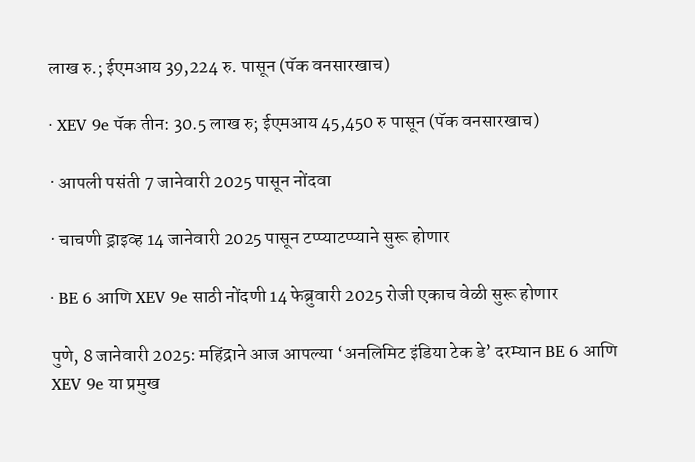लाख रु.; ईएमआय 39,224 रु. पासून (पॅक वनसारखाच)

· XEV 9e पॅक तीन: 30.5 लाख रु; ईएमआय 45,450 रु पासून (पॅक वनसारखाच)

· आपली पसंती 7 जानेवारी 2025 पासून नोंदवा

· चाचणी ड्राइव्ह 14 जानेवारी 2025 पासून टप्प्याटप्प्याने सुरू होणार

· BE 6 आणि XEV 9e साठी नोंदणी 14 फेब्रुवारी 2025 रोजी एकाच वेळी सुरू होणार

पुणे, 8 जानेवारी 2025: महिंद्राने आज आपल्या ‘अनलिमिट इंडिया टेक डे’ दरम्यान BE 6 आणि XEV 9e या प्रमुख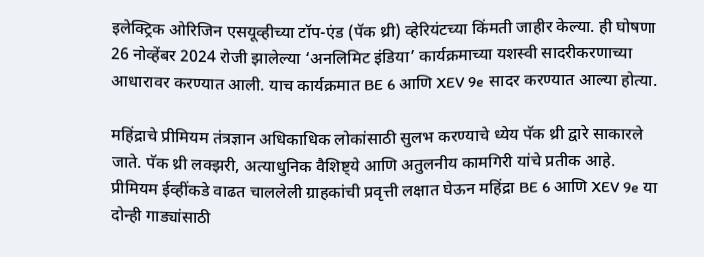इलेक्ट्रिक ओरिजिन एसयूव्हीच्या टॉप-एंड (पॅक थ्री) व्हेरियंटच्या किंमती जाहीर केल्या. ही घोषणा 26 नोव्हेंबर 2024 रोजी झालेल्या ‘अनलिमिट इंडिया’ कार्यक्रमाच्या यशस्वी सादरीकरणाच्या आधारावर करण्यात आली. याच कार्यक्रमात BE 6 आणि XEV 9e सादर करण्यात आल्या होत्या.

महिंद्राचे प्रीमियम तंत्रज्ञान अधिकाधिक लोकांसाठी सुलभ करण्याचे ध्येय पॅक थ्री द्वारे साकारले जाते. पॅक थ्री लक्झरी, अत्याधुनिक वैशिष्ट्ये आणि अतुलनीय कामगिरी यांचे प्रतीक आहे. प्रीमियम ईव्हींकडे वाढत चाललेली ग्राहकांची प्रवृत्ती लक्षात घेऊन महिंद्रा BE 6 आणि XEV 9e या दोन्ही गाड्यांसाठी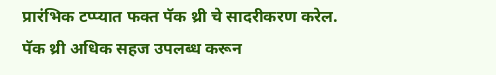प्रारंभिक टप्प्यात फक्त पॅक थ्री चे सादरीकरण करेल. पॅक थ्री अधिक सहज उपलब्ध करून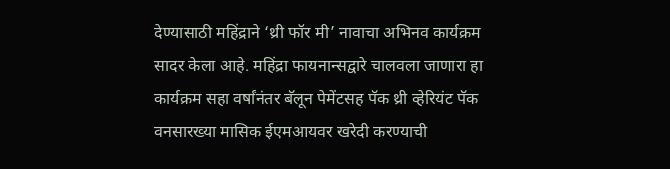देण्यासाठी महिंद्राने ‘थ्री फॉर मी’ नावाचा अभिनव कार्यक्रम सादर केला आहे. महिंद्रा फायनान्सद्वारे चालवला जाणारा हा कार्यक्रम सहा वर्षांनंतर बॅलून पेमेंटसह पॅक थ्री व्हेरियंट पॅक वनसारख्या मासिक ईएमआयवर खरेदी करण्याची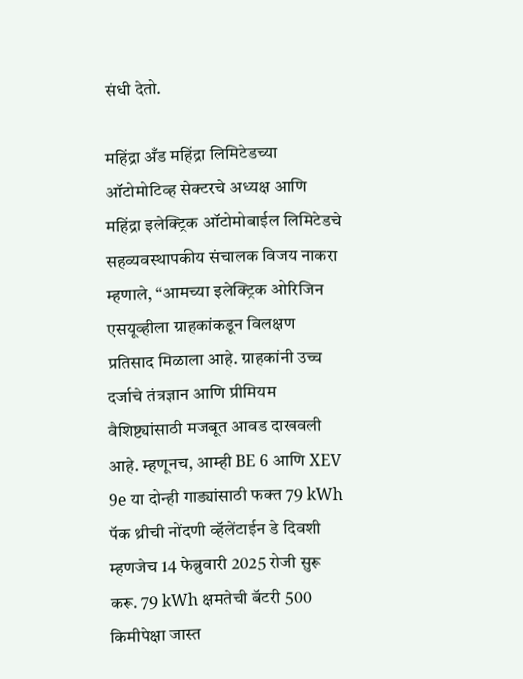संधी देतो.

महिंद्रा अँड महिंद्रा लिमिटेडच्या ऑटोमोटिव्ह सेक्टरचे अध्यक्ष आणि महिंद्रा इलेक्ट्रिक ऑटोमोबाईल लिमिटेडचे सहव्यवस्थापकीय संचालक विजय नाकरा म्हणाले, “आमच्या इलेक्ट्रिक ओरिजिन एसयूव्हीला ग्राहकांकडून विलक्षण प्रतिसाद मिळाला आहे. ग्राहकांनी उच्च दर्जाचे तंत्रज्ञान आणि प्रीमियम वैशिष्ट्यांसाठी मजबूत आवड दाखवली आहे. म्हणूनच, आम्ही BE 6 आणि XEV 9e या दोन्ही गाड्यांसाठी फक्त 79 kWh पॅक थ्रीची नोंदणी व्हॅलेंटाईन डे दिवशी म्हणजेच 14 फेब्रुवारी 2025 रोजी सुरू करू. 79 kWh क्षमतेची बॅटरी 500 किमीपेक्षा जास्त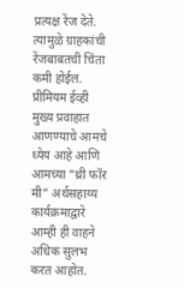प्रत्यक्ष रेंज देते. त्यामुळे ग्राहकांची रेंजबाबतची चिंता कमी होईल. प्रीमियम ईव्ही मुख्य प्रवाहात आणण्याचे आमचे ध्येय आहे आणि आमच्या “थ्री फॉर मी” अर्थसहाय्य कार्यक्रमाद्वारे आम्ही ही वाहने अधिक सुलभ करत आहोत.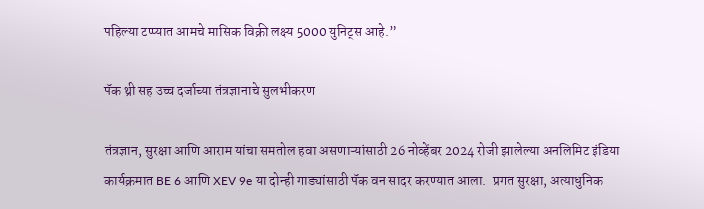पहिल्या टप्प्यात आमचे मासिक विक्री लक्ष्य 5000 युनिट्स आहे.”

पॅक थ्री सह उच्च दर्जाच्या तंत्रज्ञानाचे सुलभीकरण

तंत्रज्ञान, सुरक्षा आणि आराम यांचा समतोल हवा असणाऱ्यांसाठी 26 नोव्हेंबर 2024 रोजी झालेल्या अनलिमिट इंडिया कार्यक्रमात BE 6 आणि XEV 9e या दोन्ही गाड्यांसाठी पॅक वन सादर करण्यात आला.  प्रगत सुरक्षा, अत्याधुनिक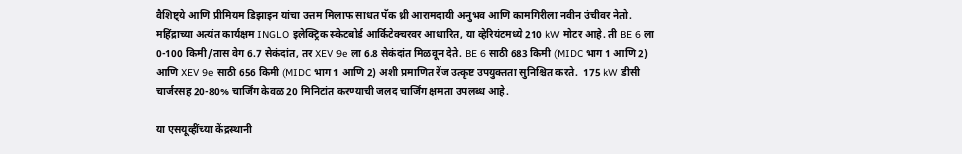वैशिष्ट्ये आणि प्रीमियम डिझाइन यांचा उत्तम मिलाफ साधत पॅक थ्री आरामदायी अनुभव आणि कामगिरीला नवीन उंचीवर नेतो. महिंद्राच्या अत्यंत कार्यक्षम INGLO इलेक्ट्रिक स्केटबोर्ड आर्किटेक्चरवर आधारित, या व्हेरियंटमध्ये 210 kW मोटर आहे. ती BE 6 ला 0-100 किमी/तास वेग 6.7 सेकंदांत, तर XEV 9e ला 6.8 सेकंदांत मिळवून देते. BE 6 साठी 683 किमी (MIDC भाग 1 आणि 2) आणि XEV 9e साठी 656 किमी (MIDC भाग 1 आणि 2) अशी प्रमाणित रेंज उत्कृष्ट उपयुक्तता सुनिश्चित करते.  175 kW डीसी चार्जरसह 20-80% चार्जिंग केवळ 20 मिनिटांत करण्याची जलद चार्जिंग क्षमता उपलब्ध आहे.

या एसयूव्हींच्या केंद्रस्थानी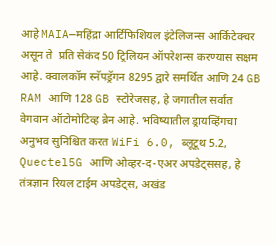आहे MAIA—महिंद्रा आर्टिफिशियल इंटेलिजन्स आर्किटेक्चर असून ते  प्रति सेकंद 50 ट्रिलियन ऑपरेशन्स करण्यास सक्षम आहे. क्वालकॉम स्नॅपड्रॅगन 8295 द्वारे समर्थित आणि 24 GB RAM आणि 128 GB स्टोरेजसह, हे जगातील सर्वात वेगवान ऑटोमोटिव्ह ब्रेन आहे. भविष्यातील ड्रायव्हिंगचा अनुभव सुनिश्चित करत WiFi 6.0, ब्लूटूथ 5.2, Quectel5G आणि ओव्हर-द-एअर अपडेट्ससह, हे तंत्रज्ञान रियल टाईम अपडेट्स, अखंड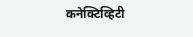कनेक्टिव्हिटी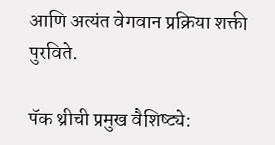आणि अत्यंत वेगवान प्रक्रिया शक्ती पुरविते.

पॅक थ्रीची प्रमुख वैशिष्ट्ये: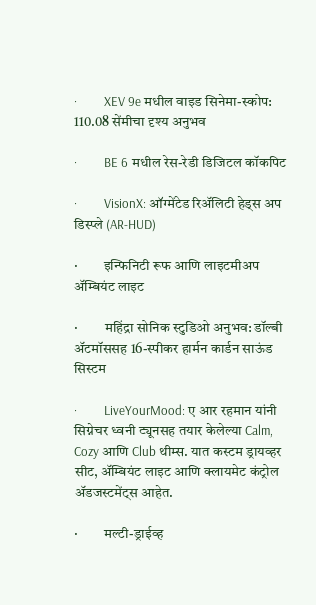·         XEV 9e मधील वाइड सिनेमा-स्कोप: 110.08 सेंमीचा दृश्य अनुभव

·         BE 6 मधील रेस-रेडी डिजिटल कॉकपिट

·         VisionX: ऑग्मेंटेड रिॲलिटी हेड्स अप डिस्प्ले (AR-HUD)

·         इन्फिनिटी रूफ आणि लाइटमीअप ॲम्बियंट लाइट

·         महिंद्रा सोनिक स्टुडिओ अनुभव: डॉल्बी ॲटमॉससह 16-स्पीकर हार्मन कार्डन साऊंड सिस्टम

·         LiveYourMood: ए आर रहमान यांनी सिग्नेचर ध्वनी ट्यूनसह तयार केलेल्या Calm, Cozy आणि Club थीम्स. यात कस्टम ड्रायव्हर सीट, ॲम्बियंट लाइट आणि क्लायमेट कंट्रोल ॲडजस्टमेंट्स आहेत.

·         मल्टी-ड्राईव्ह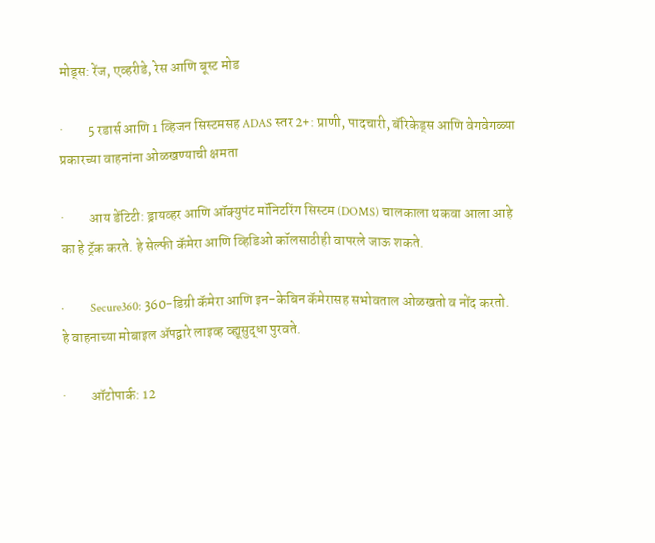मोड्स: रेंज, एव्हरीडे, रेस आणि बूस्ट मोड

·         5 रडार्स आणि 1 व्हिजन सिस्टमसह ADAS स्तर 2+: प्राणी, पादचारी, बॅरिकेड्स आणि वेगवेगळ्या प्रकारच्या वाहनांना ओळखण्याची क्षमता

·         आय डेंटिटी: ड्रायव्हर आणि ऑक्युपंट मॉनिटरिंग सिस्टम (DOMS) चालकाला थकवा आला आहे का हे ट्रॅक करते. हे सेल्फी कॅमेरा आणि व्हिडिओ कॉलसाठीही वापरले जाऊ शकते.

·         Secure360: 360-डिग्री कॅमेरा आणि इन-केबिन कॅमेरासह सभोवताल ओळखतो व नोंद करतो. हे वाहनाच्या मोबाइल ॲपद्वारे लाइव्ह व्ह्यूसुद्धा पुरवते.

·         ऑटोपार्क: 12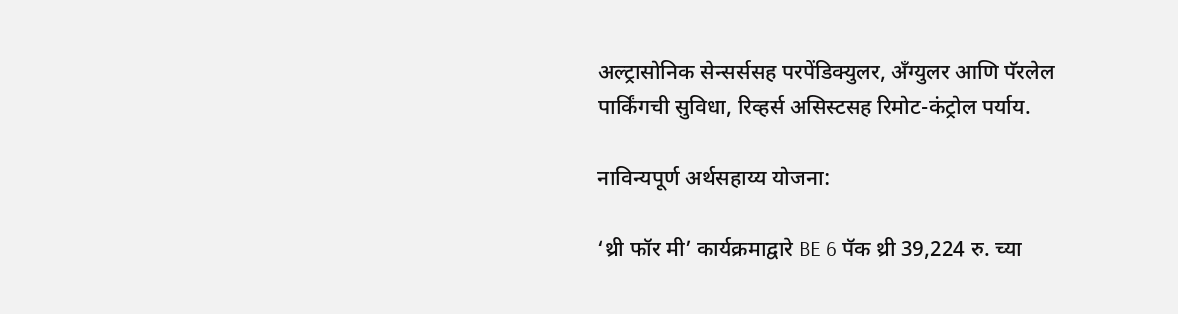अल्ट्रासोनिक सेन्सर्ससह परपेंडिक्युलर, अँग्युलर आणि पॅरलेल पार्किंगची सुविधा, रिव्हर्स असिस्टसह रिमोट-कंट्रोल पर्याय.

नाविन्यपूर्ण अर्थसहाय्य योजना:

‘थ्री फॉर मी’ कार्यक्रमाद्वारे BE 6 पॅक थ्री 39,224 रु. च्या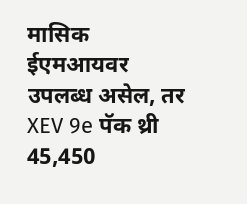मासिक ईएमआयवर उपलब्ध असेल, तर XEV 9e पॅक थ्री 45,450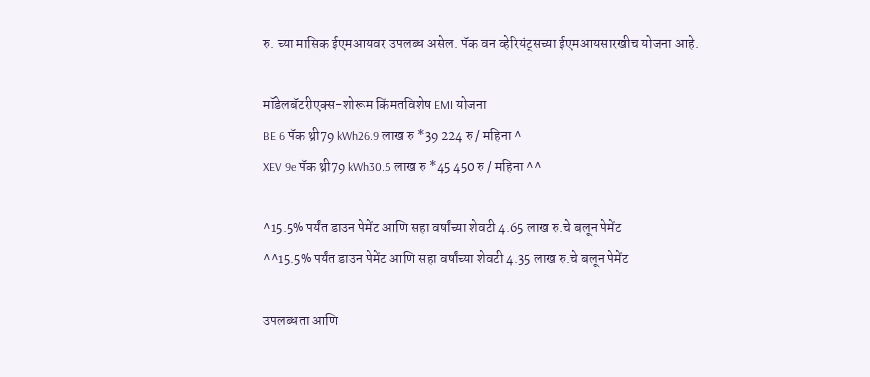रु. च्या मासिक ईएमआयवर उपलब्ध असेल. पॅक वन व्हेरियंट्सच्या ईएमआयसारखीच योजना आहे.

मॉडेलबॅटरीएक्स-शोरूम किंमतविशेष EMI योजना
BE 6 पॅक थ्री79 kWh26.9 लाख रु *39 224 रु / महिना ^
XEV 9e पॅक थ्री79 kWh30.5 लाख रु *45 450 रु / महिना ^^

^15.5% पर्यंत डाउन पेमेंट आणि सहा वर्षांच्या शेवटी 4.65 लाख रु.चे बलून पेमेंट
^^15.5% पर्यंत डाउन पेमेंट आणि सहा वर्षांच्या शेवटी 4.35 लाख रु.चे बलून पेमेंट

उपलब्धता आणि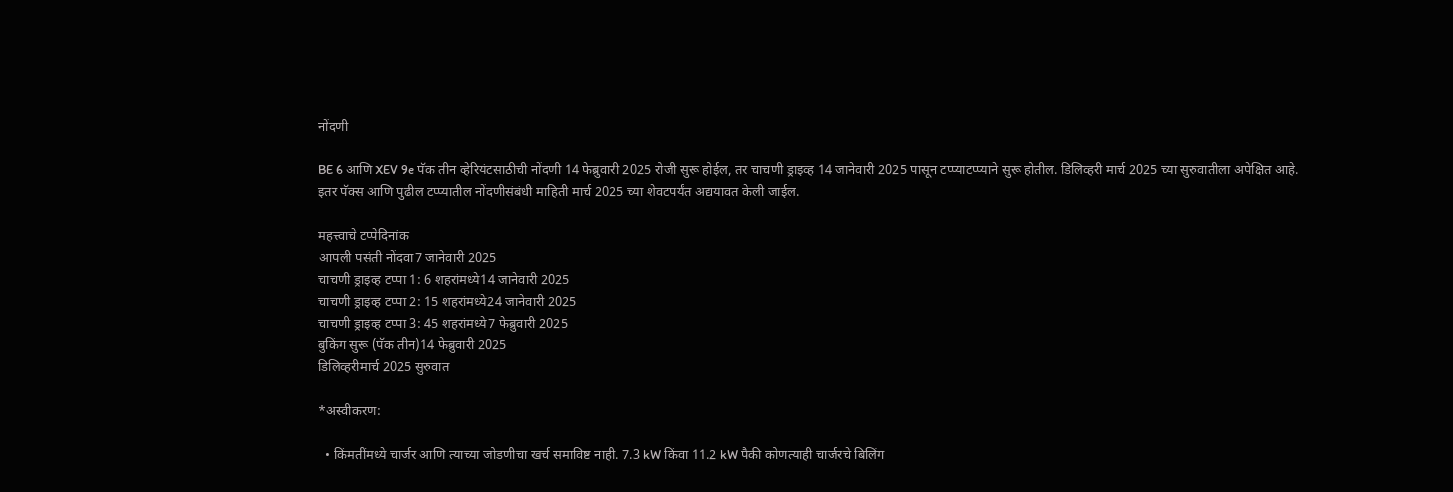नोंदणी

BE 6 आणि XEV 9e पॅक तीन व्हेरियंटसाठीची नोंदणी 14 फेब्रुवारी 2025 रोजी सुरू होईल, तर चाचणी ड्राइव्ह 14 जानेवारी 2025 पासून टप्प्याटप्प्याने सुरू होतील. डिलिव्हरी मार्च 2025 च्या सुरुवातीला अपेक्षित आहे.
इतर पॅक्स आणि पुढील टप्प्यातील नोंदणीसंबंधी माहिती मार्च 2025 च्या शेवटपर्यंत अद्ययावत केली जाईल.

महत्त्वाचे टप्पेदिनांक
आपली पसंती नोंदवा7 जानेवारी 2025
चाचणी ड्राइव्ह टप्पा 1: 6 शहरांमध्ये14 जानेवारी 2025
चाचणी ड्राइव्ह टप्पा 2: 15 शहरांमध्ये24 जानेवारी 2025
चाचणी ड्राइव्ह टप्पा 3: 45 शहरांमध्ये7 फेब्रुवारी 2025
बुकिंग सुरू (पॅक तीन)14 फेब्रुवारी 2025
डिलिव्हरीमार्च 2025 सुरुवात

*अस्वीकरण:

  • किंमतींमध्ये चार्जर आणि त्याच्या जोडणीचा खर्च समाविष्ट नाही. 7.3 kW किंवा 11.2 kW पैकी कोणत्याही चार्जरचे बिलिंग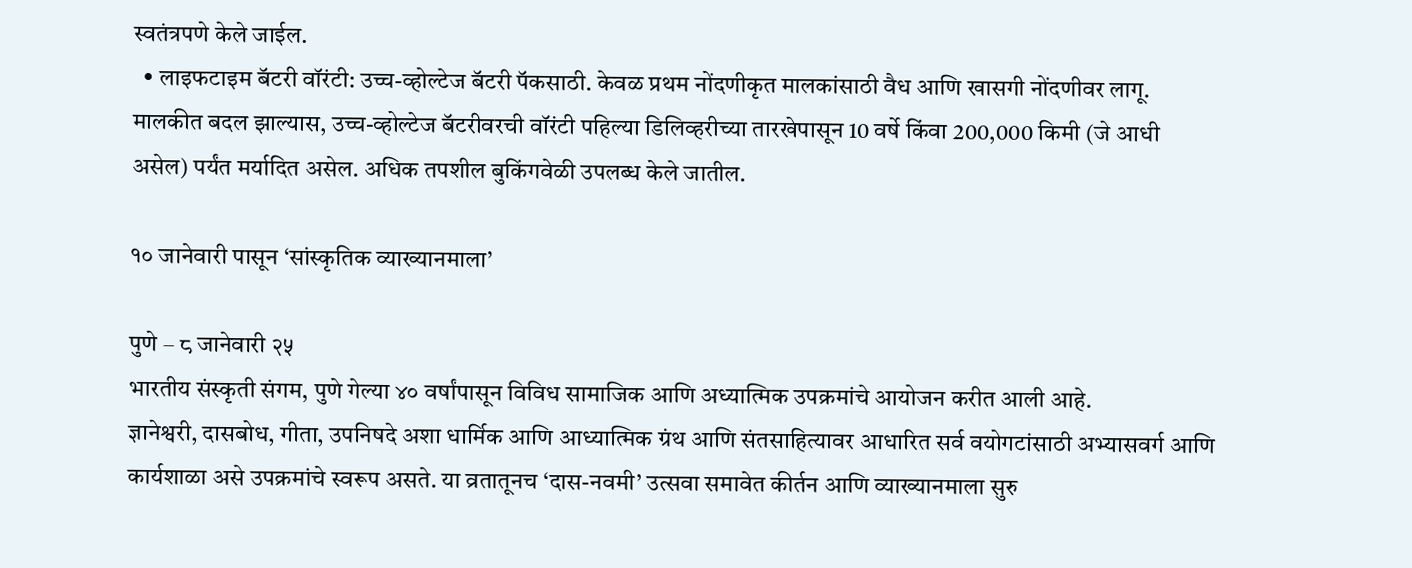स्वतंत्रपणे केले जाईल.
  • लाइफटाइम बॅटरी वॉरंटी: उच्च-व्होल्टेज बॅटरी पॅकसाठी. केवळ प्रथम नोंदणीकृत मालकांसाठी वैध आणि खासगी नोंदणीवर लागू. मालकीत बदल झाल्यास, उच्च-व्होल्टेज बॅटरीवरची वॉरंटी पहिल्या डिलिव्हरीच्या तारखेपासून 10 वर्षे किंवा 200,000 किमी (जे आधी असेल) पर्यंत मर्यादित असेल. अधिक तपशील बुकिंगवेळी उपलब्ध केले जातील.

१० जानेवारी पासून ‘सांस्कृतिक व्याख्यानमाला’

पुणे – ८ जानेवारी २५
भारतीय संस्कृती संगम, पुणे गेल्या ४० वर्षांपासून विविध सामाजिक आणि अध्यात्मिक उपक्रमांचे आयोजन करीत आली आहे.
ज्ञानेश्वरी, दासबोध, गीता, उपनिषदे अशा धार्मिक आणि आध्यात्मिक ग्रंथ आणि संतसाहित्यावर आधारित सर्व वयोगटांसाठी अभ्यासवर्ग आणि कार्यशाळा असे उपक्रमांचे स्वरूप असते. या व्रतातूनच ‘दास-नवमी’ उत्सवा समावेत कीर्तन आणि व्याख्यानमाला सुरु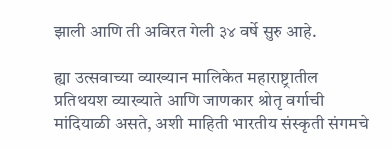झाली आणि ती अविरत गेली ३४ वर्षे सुरु आहे.

ह्या उत्सवाच्या व्याख्यान मालिकेत महाराष्ट्रातील प्रतिथयश व्याख्याते आणि जाणकार श्रोतृ वर्गाची मांदियाळी असते, अशी माहिती भारतीय संस्कृती संगमचे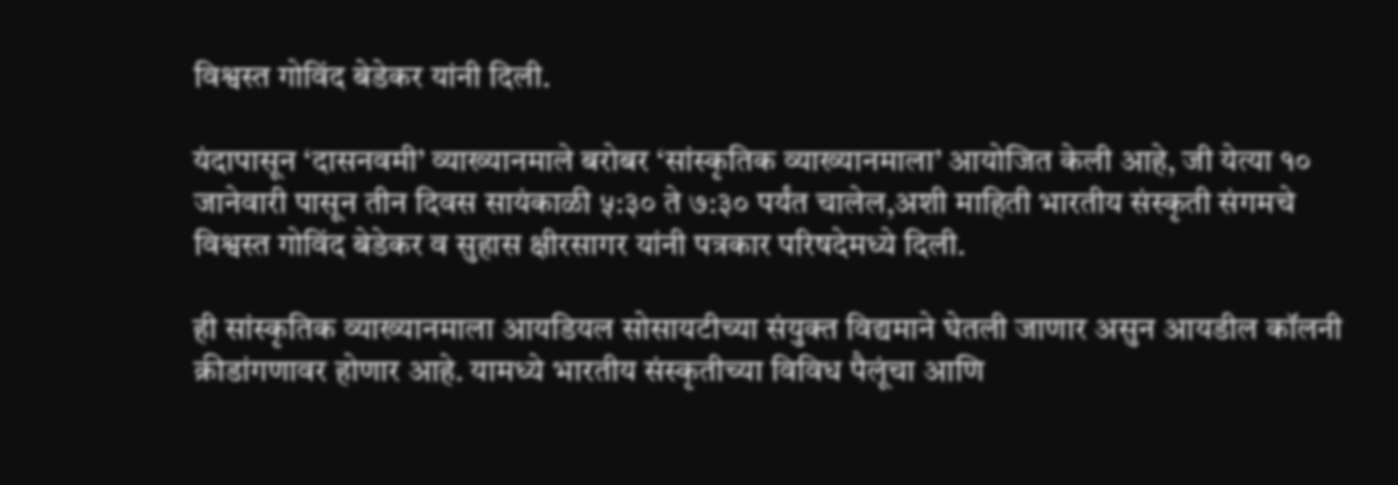विश्वस्त गोविंद बेडेकर यांनी दिली.

यंदापासून ‘दासनवमी’ व्याख्यानमाले बरोबर ‘सांस्कृतिक व्याख्यानमाला’ आयोजित केली आहे, जी येत्या १० जानेवारी पासून तीन दिवस सायंकाळी ५:३० ते ७:३० पर्यंत चालेल,अशी माहिती भारतीय संस्कृती संगमचे विश्वस्त गोविंद बेडेकर व सुहास क्षीरसागर यांनी पत्रकार परिषदेमध्ये दिली.

ही सांस्कृतिक व्याख्यानमाला आयडियल सोसायटीच्या संयुक्त विद्यमाने घेतली जाणार असुन आयडील कॉलनी क्रीडांगणावर होणार आहे. यामध्ये भारतीय संस्कृतीच्या विविध पैलूंचा आणि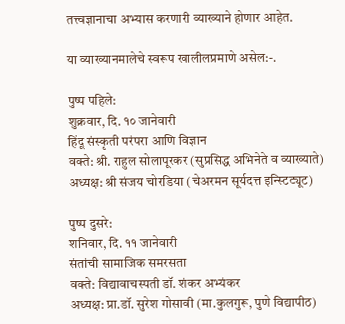तत्त्वज्ञानाचा अभ्यास करणारी व्याख्याने होणार आहेत.

या व्याख्यानमालेचे स्वरूप खालीलप्रमाणे असेल:-.

पुष्प पहिले:
शुक्रवार, दि. १० जानेवारी
हिंदू संस्कृती परंपरा आणि विज्ञान
वक्ते: श्री. राहुल सोलापूरकर (सुप्रसिद्ध अभिनेते व व्याख्याते)
अध्यक्ष: श्री संजय चोरडिया (चेअरमन सूर्यदत्त इन्स्टिट्यूट)

पुष्प दुसरे:
शनिवार, दि. ११ जानेवारी
संतांची सामाजिक समरसता
वक्ते: विद्यावाचस्पती डॉ. शंकर अभ्यंकर
अध्यक्ष: प्रा.डॉ. सुरेश गोसावी (मा.कुलगुरू, पुणे विद्यापीठ)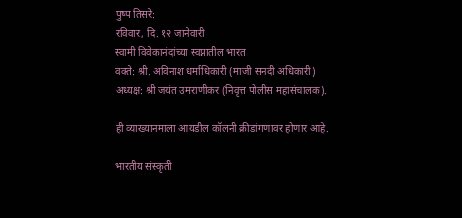पुष्प तिसरे:
रविवार, दि. १२ जानेवारी
स्वामी विवेकानंदांच्या स्वप्नातील भारत
वक्ते: श्री. अविनाश धर्माधिकारी (माजी सनदी अधिकारी)
अध्यक्ष: श्री जयंत उमराणीकर (निवृत्त पोलीस महासंचालक).

ही व्याख्यानमाला आयडील कॉलनी क्रीडांगणावर होणार आहे.

भारतीय संस्कृती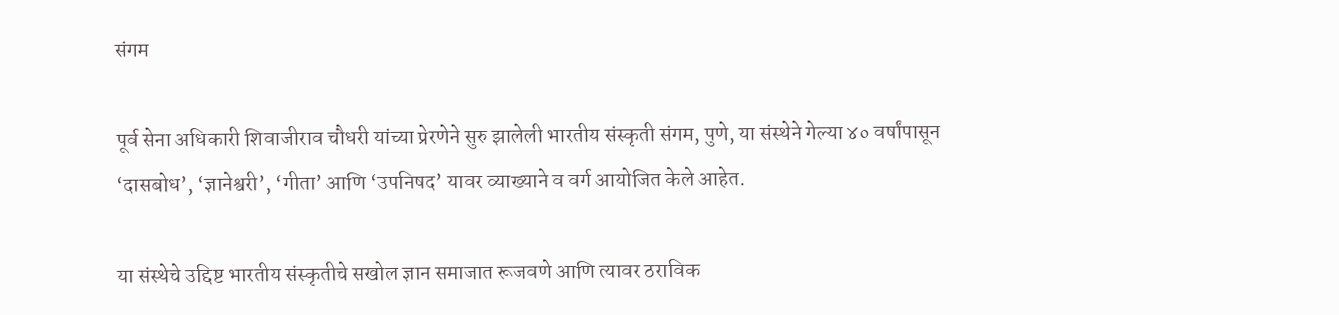संगम

पूर्व सेना अधिकारी शिवाजीराव चौधरी यांच्या प्रेरणेने सुरु झालेली भारतीय संस्कृती संगम, पुणे, या संस्थेने गेल्या ४० वर्षांपासून ‘दासबोध’, ‘ज्ञानेश्वरी’, ‘गीता’ आणि ‘उपनिषद’ यावर व्याख्याने व वर्ग आयोजित केले आहेत.

या संस्थेचे उद्दिष्ट भारतीय संस्कृतीचे सखोल ज्ञान समाजात रूजवणे आणि त्यावर ठराविक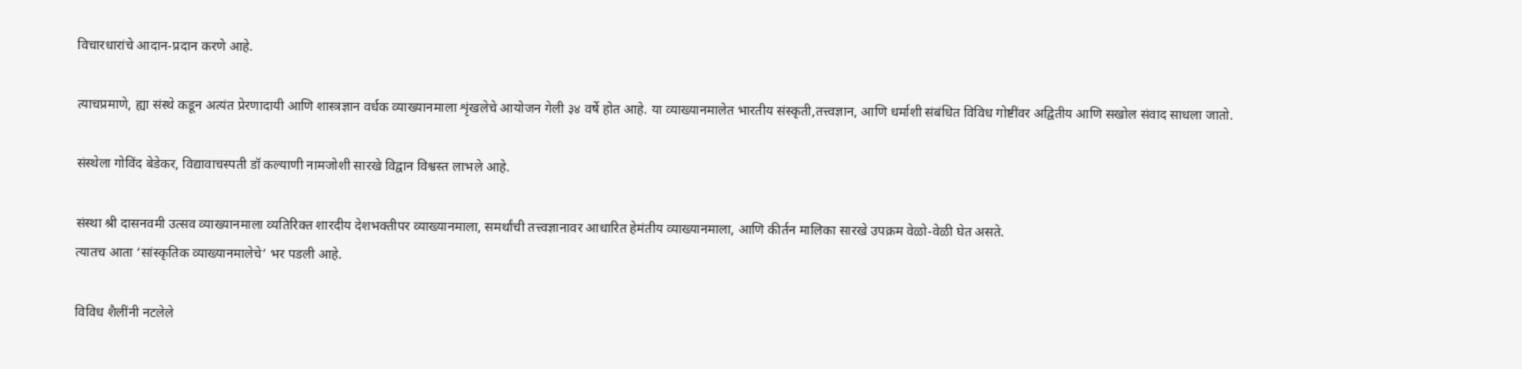विचारधारांचे आदान-प्रदान करणे आहे.

त्याचप्रमाणे, ह्या संस्थे कडून अत्यंत प्रेरणादायी आणि शास्त्रज्ञान वर्धक व्याख्यानमाला शृंखलेचे आयोजन गेली ३४ वर्षे होत आहे. या व्याख्यानमालेत भारतीय संस्कृती,तत्त्वज्ञान, आणि धर्माशी संबंधित विविध गोष्टींवर अद्वितीय आणि सखोल संवाद साधला जातो.

संस्थेला गोविंद बेडेकर, विद्यावाचस्पती डॉ कल्याणी नामजोशी सारखे विद्वान विश्वस्त लाभले आहे.

संस्था श्री दासनवमी उत्सव व्याख्यानमाला व्यतिरिक्त शारदीय देशभक्तीपर व्याख्यानमाला, समर्थांची तत्त्वज्ञानावर आधारित हेमंतीय व्याख्यानमाला, आणि कीर्तन मालिका सारखे उपक्रम वेळो-वेळी घेत असते.
त्यातच आता ‘सांस्कृतिक व्याख्यानमालेचे’ भर पडली आहे.

विविध शैलींनी नटलेले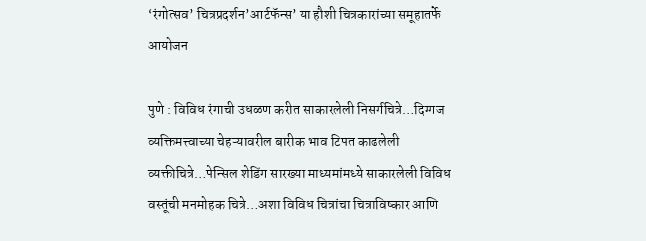‘रंगोत्सव’ चित्रप्रदर्शन’आर्टफॅन्स’ या हौशी चित्रकारांच्या समूहातर्फे आयोजन

पुणे : विविध रंगाची उधळण करीत साकारलेली निसर्गचित्रे…दिग्गज व्यक्तिमत्त्वाच्या चेहऱ्यावरील बारीक भाव टिपत काढलेली व्यक्तीचित्रे…पेन्सिल शेडिंग सारख्या माध्यमांमध्ये साकारलेली विविध वस्तूंची मनमोहक चित्रे…अशा विविध चित्रांचा चित्राविष्कार आणि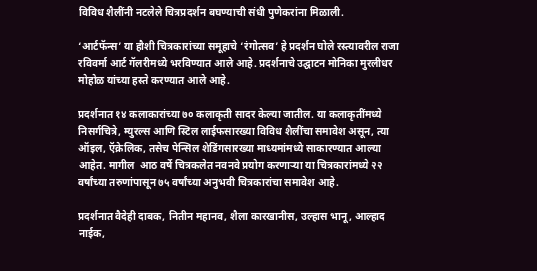विविध शैलींनी नटलेले चित्रप्रदर्शन बघण्याची संधी पुणेकरांना मिळाली.

‘आर्टफॅन्स’ या हौशी चित्रकारांच्या समूहाचे ‘रंगोत्सव’ हे प्रदर्शन घोले रस्त्यावरील राजा रविवर्मा आर्ट गॅलरीमध्ये भरविण्यात आले आहे. प्रदर्शनाचे उद्घाटन मोनिका मुरलीधर मोहोळ यांच्या हस्ते करण्यात आले आहे.

प्रदर्शनात १४ कलाकारांच्या ७० कलाकृती सादर केल्या जातील. या कलाकृतींमध्ये निसर्गचित्रे, म्युरल्स आणि स्टिल लाईफसारख्या विविध शैलींचा समावेश असून, त्या ऑइल, ऍक्रेलिक, तसेच पेन्सिल शेडिंगसारख्या माध्यमांमध्ये साकारण्यात आल्या आहेत. मागील  आठ वर्षे चित्रकलेत नवनवे प्रयोग करणाऱ्या या चित्रकारांमध्ये २२ वर्षांच्या तरुणांपासून ७५ वर्षांच्या अनुभवी चित्रकारांचा समावेश आहे.

प्रदर्शनात वैदेही दाबक, नितीन महानव, शैला कारखानीस, उल्हास भानू, आल्हाद नाईक,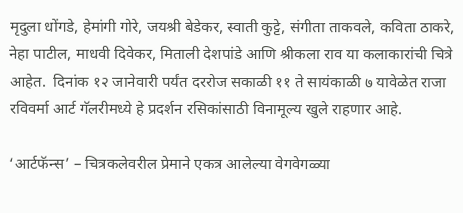मृदुला धोंगडे, हेमांगी गोरे, जयश्री बेडेकर, स्वाती कुट्टे, संगीता ताकवले, कविता ठाकरे, नेहा पाटील, माधवी दिवेकर, मिताली देशपांडे आणि श्रीकला राव या कलाकारांची चित्रे आहेत.  दिनांक १२ जानेवारी पर्यंत दररोज सकाळी ११ ते सायंकाळी ७ यावेळेत राजा रविवर्मा आर्ट गॅलरीमध्ये हे प्रदर्शन रसिकांसाठी विनामूल्य खुले राहणार आहे.

‘आर्टफॅन्स’ – चित्रकलेवरील प्रेमाने एकत्र आलेल्या वेगवेगळ्या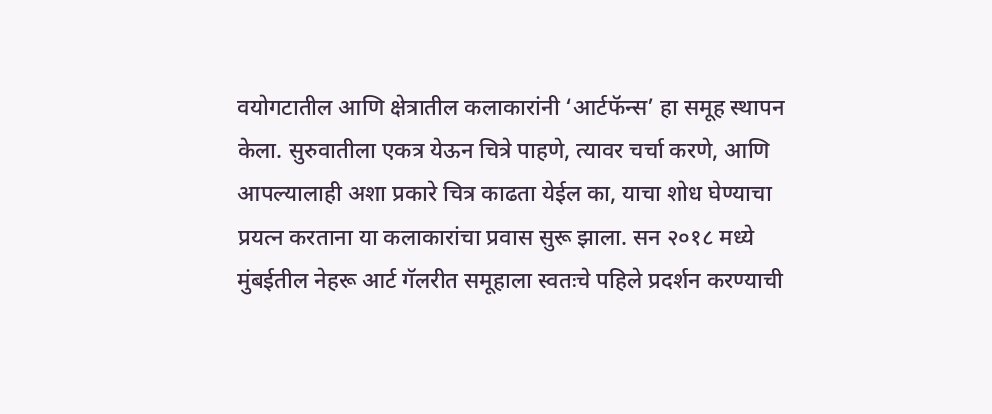वयोगटातील आणि क्षेत्रातील कलाकारांनी ‘आर्टफॅन्स’ हा समूह स्थापन केला. सुरुवातीला एकत्र येऊन चित्रे पाहणे, त्यावर चर्चा करणे, आणि आपल्यालाही अशा प्रकारे चित्र काढता येईल का, याचा शोध घेण्याचा प्रयत्न करताना या कलाकारांचा प्रवास सुरू झाला. सन २०१८ मध्ये मुंबईतील नेहरू आर्ट गॅलरीत समूहाला स्वतःचे पहिले प्रदर्शन करण्याची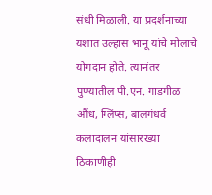संधी मिळाली. या प्रदर्शनाच्या यशात उल्हास भानू यांचे मोलाचे योगदान होते. त्यानंतर पुण्यातील पी.एन. गाडगीळ औंध, ग्लिंप्स, बालगंधर्व कलादालन यांसारख्या ठिकाणीही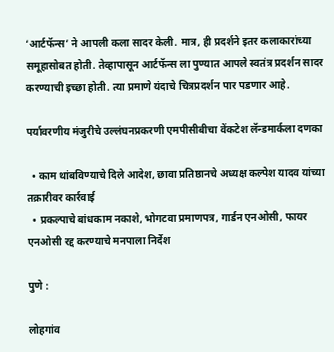‘आर्टफॅन्स’ ने आपली कला सादर केली. मात्र, ही प्रदर्शने इतर कलाकारांच्या समूहासोबत होती. तेव्हापासून आर्टफॅन्स ला पुण्यात आपले स्वतंत्र प्रदर्शन सादर करण्याची इच्छा होती. त्या प्रमाणे यंदाचे चित्रप्रदर्शन पार पडणार आहे.

पर्यावरणीय मंजुरीचे उल्लंघनप्रकरणी एमपीसीबीचा वेंकटेश लॅन्डमार्कला दणका

  • काम थांबविण्याचे दिले आदेश, छावा प्रतिष्ठानचे अध्यक्ष कल्पेश यादव यांच्या तक्रारीवर कार्रवाई
  • प्रकल्पाचे बांधकाम नकाशे, भोगटवा प्रमाणपत्र, गार्डन एनओसी, फायर एनओसी रद्द करण्याचे मनपाला निर्देश

पुणे :

लोहगांव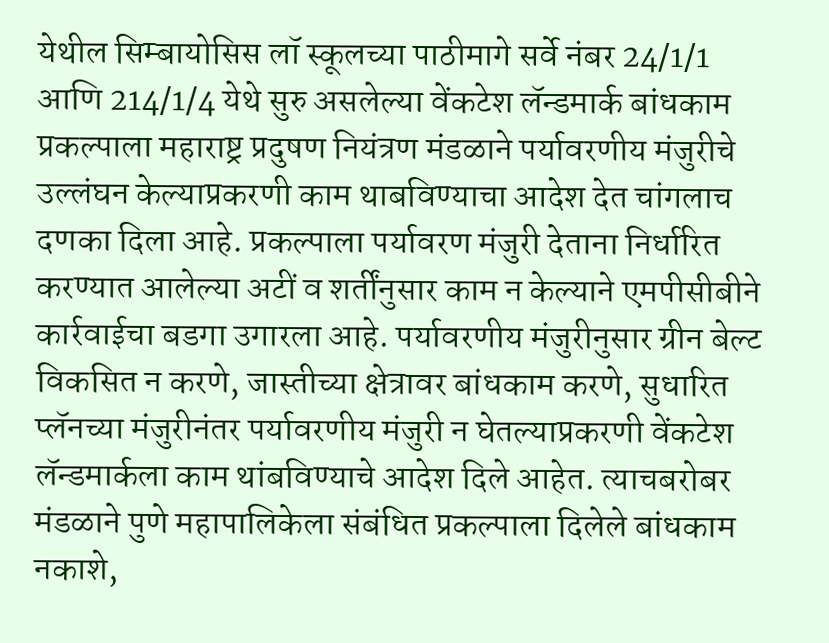येथील सिम्बायोसिस लॉ स्कूलच्या पाठीमागे सर्वे नंबर 24/1/1 आणि 214/1/4 येथे सुरु असलेल्या वेंकटेश लॅन्डमार्क बांधकाम प्रकल्पाला महाराष्ट्र प्रदुषण नियंत्रण मंडळाने पर्यावरणीय मंजुरीचे उल्लंघन केल्याप्रकरणी काम थाबविण्याचा आदेश देत चांगलाच दणका दिला आहे. प्रकल्पाला पर्यावरण मंजुरी देताना निर्धारित करण्यात आलेल्या अटीं व शर्तींनुसार काम न केल्याने एमपीसीबीने कार्रवाईचा बडगा उगारला आहे. पर्यावरणीय मंजुरीनुसार ग्रीन बेल्ट विकसित न करणे, जास्तीच्या क्षेत्रावर बांधकाम करणे, सुधारित प्लॅनच्या मंजुरीनंतर पर्यावरणीय मंजुरी न घेतल्याप्रकरणी वेंकटेश लॅन्डमार्कला काम थांबविण्याचे आदेश दिले आहेत. त्याचबरोबर मंडळाने पुणे महापालिकेला संबंधित प्रकल्पाला दिलेले बांधकाम नकाशे,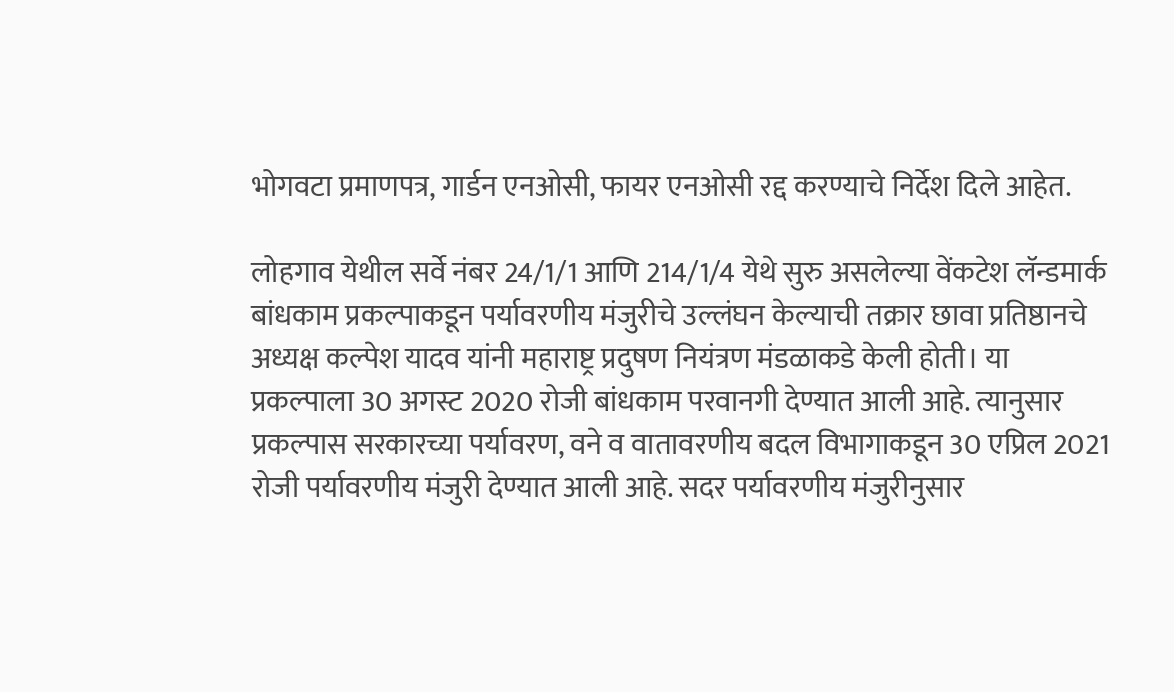भोगवटा प्रमाणपत्र, गार्डन एनओसी, फायर एनओसी रद्द करण्याचे निर्देश दिले आहेत.

लोहगाव येथील सर्वे नंबर 24/1/1 आणि 214/1/4 येथे सुरु असलेल्या वेंकटेश लॅन्डमार्क बांधकाम प्रकल्पाकडून पर्यावरणीय मंजुरीचे उल्लंघन केल्याची तक्रार छावा प्रतिष्ठानचे अध्यक्ष कल्पेश यादव यांनी महाराष्ट्र प्रदुषण नियंत्रण मंडळाकडे केली होती। या प्रकल्पाला 30 अगस्ट 2020 रोजी बांधकाम परवानगी देण्यात आली आहे. त्यानुसार प्रकल्पास सरकारच्या पर्यावरण, वने व वातावरणीय बदल विभागाकडून 30 एप्रिल 2021 रोजी पर्यावरणीय मंजुरी देण्यात आली आहे. सदर पर्यावरणीय मंजुरीनुसार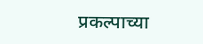प्रकल्पाच्या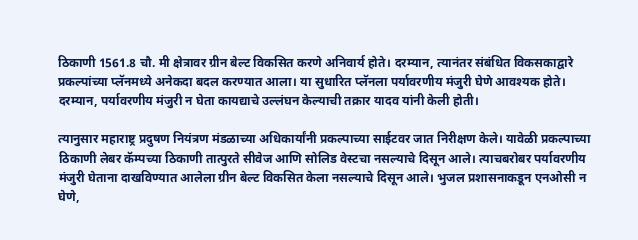ठिकाणी 1561.8 चौ. मी क्षेत्रावर ग्रीन बेल्ट विकसित करणे अनिवार्य होते। दरम्यान, त्यानंतर संबंधित विकसकाद्वारे प्रकल्पांच्या प्लॅनमध्ये अनेकदा बदल करण्यात आला। या सुधारित प्लॅनला पर्यावरणीय मंजुरी घेणे आवश्यक होते। दरम्यान, पर्यावरणीय मंजुरी न घेता कायद्याचे उल्लंघन केल्याची तक्रार यादव यांनी केली होती।

त्यानुसार महाराष्ट्र प्रदुषण नियंत्रण मंडळाच्या अधिकार्यांनी प्रकल्पाच्या साईटवर जात निरीक्षण केले। यावेळी प्रकल्पाच्या ठिकाणी लेबर कॅम्पच्या ठिकाणी तात्पुरते सीवेज आणि सोलिड वेस्टचा नसल्याचे दिसून आले। त्याचबरोबर पर्यावरणीय मंजुरी घेताना दाखविण्यात आलेला ग्रीन बेल्ट विकसित केला नसल्याचे दिसून आले। भुजल प्रशासनाकडून एनओसी न घेणे,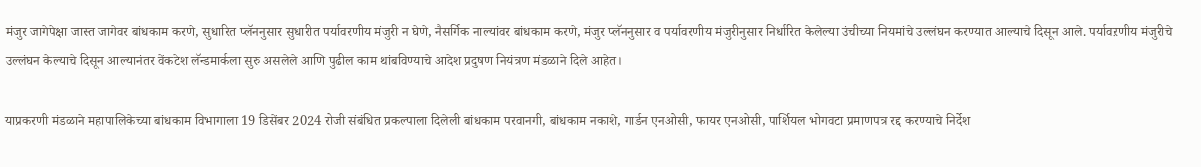मंजुर जागेपेक्षा जास्त जागेवर बांधकाम करणे, सुधारित प्लॅननुसार सुधारीत पर्यावरणीय मंजुरी न घेणे, नैसर्गिक नाल्यांवर बांधकाम करणे, मंजुर प्लॅननुसार व पर्यावरणीय मंजुरीनुसार निर्धारित केलेल्या उंचीच्या नियमांचे उल्लंघन करण्यात आल्याचे दिसून आले. पर्यावऱणीय मंजुरीचे उल्लंघन केल्याचे दिसून आल्यानंतर वेंकटेश लॅन्डमार्कला सुरु असलेले आणि पुढील काम थांबविण्याचे आदेश प्रदुषण नियंत्रण मंडळाने दिले आहेत।

याप्रकरणी मंडळाने महापालिकेच्या बांधकाम विभागाला 19 डिसेंबर 2024 रोजी संबंधित प्रकल्पाला दिलेली बांधकाम परवानगी, बांधकाम नकाशे, गार्डन एनओसी, फायर एनओसी, पार्शियल भोगवटा प्रमाणपत्र रद्द करण्याचे निर्देश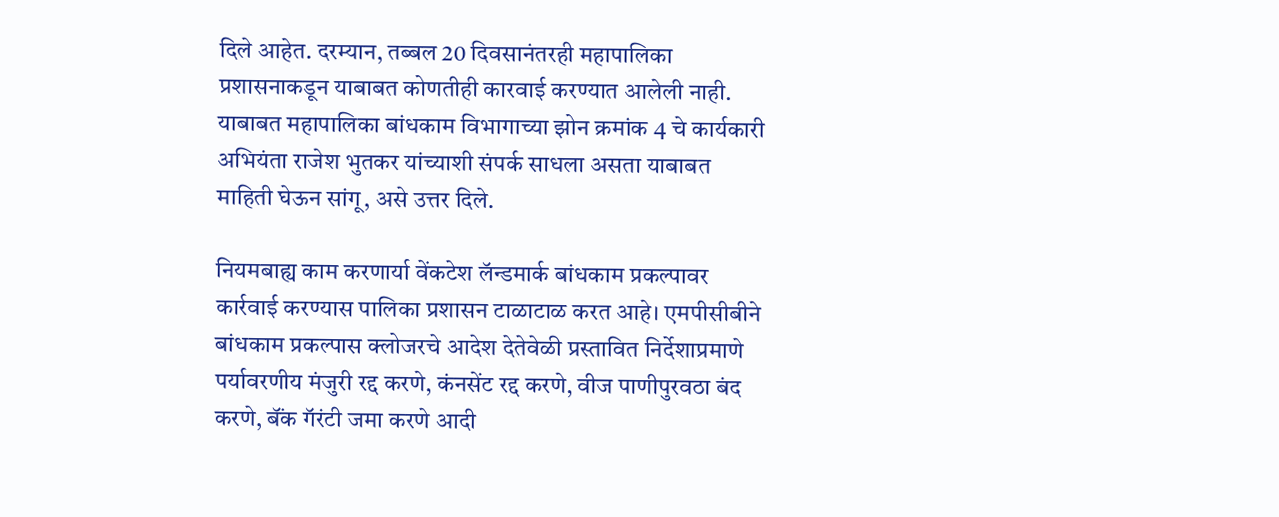दिले आहेत. दरम्यान, तब्बल 20 दिवसानंतरही महापालिका प्रशासनाकडून याबाबत कोणतीही कारवाई करण्यात आलेली नाही. याबाबत महापालिका बांधकाम विभागाच्या झोन क्रमांक 4 चे कार्यकारी अभियंता राजेश भुतकर यांच्याशी संपर्क साधला असता याबाबत माहिती घेऊन सांगू, असे उत्तर दिले.

नियमबाह्य काम करणार्या वेंकटेश लॅन्डमार्क बांधकाम प्रकल्पावर कार्रवाई करण्यास पालिका प्रशासन टाळाटाळ करत आहे। एमपीसीबीने बांधकाम प्रकल्पास क्लोजरचे आदेश देतेवेळी प्रस्तावित निर्देशाप्रमाणे पर्यावरणीय मंजुरी रद्द करणे, कंनसेंट रद्द करणे, वीज पाणीपुरवठा बंद करणे, बॅंक गॅरंटी जमा करणे आदी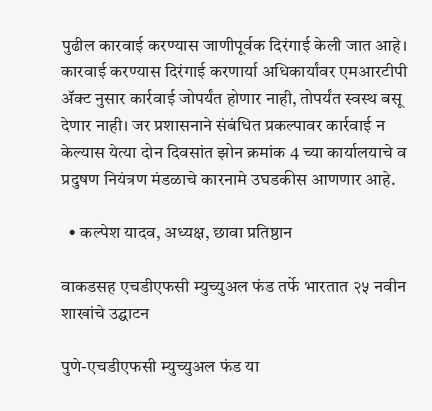पुढील कारवाई करण्यास जाणीपूर्वक दिरंगाई केली जात आहे। कारवाई करण्यास दिरंगाई करणार्या अधिकार्यांवर एमआरटीपी ॲक्ट नुसार कार्रवाई जोपर्यंत होणार नाही, तोपर्यंत स्वस्थ बसू देणार नाही। जर प्रशासनाने संबंधित प्रकल्पावर कार्रवाई न केल्यास येत्या दोन दिवसांत झोन क्रमांक 4 च्या कार्यालयाचे व प्रदुषण नियंत्रण मंडळाचे कारनामे उघडकीस आणणार आहे.

  • कल्पेश यादव, अध्यक्ष, छावा प्रतिष्ठान

वाकडसह एचडीएफसी म्युच्युअल फंड तर्फे भारतात २५ नवीन शाखांचे उद्घाटन

पुणे-एचडीएफसी म्युच्युअल फंड या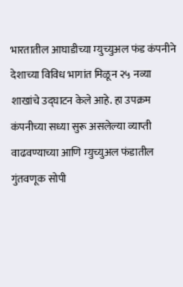भारतातील आघाडीच्या म्युच्युअल फंड कंपनीने देशाच्या विविध भागांत मिळून २५ नव्या शाखांचे उद्घाटन केले आहे. हा उपक्रम कंपनीच्या सध्या सुरू असलेल्या व्याप्ती वाढवण्याच्या आणि म्युच्युअल फंडातील गुंतवणूक सोपी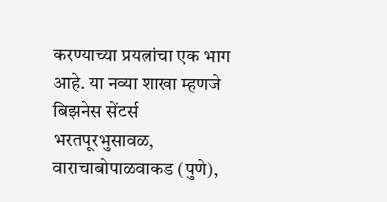करण्याच्या प्रयत्नांचा एक भाग आहे. या नव्या शाखा म्हणजे बिझनेस सेंटर्स भरतपूरभुसावळ, वाराचाबोपाळवाकड (पुणे),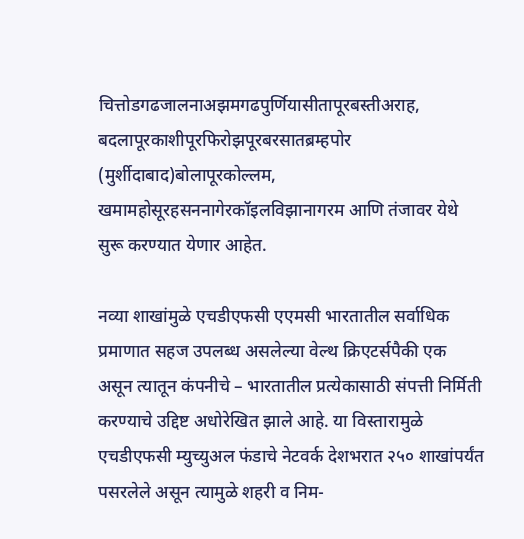चित्तोडगढजालनाअझमगढपुर्णियासीतापूरबस्तीअराह, बदलापूरकाशीपूरफिरोझपूरबरसातब्रम्हपोर (मुर्शीदाबाद)बोलापूरकोल्लम, खमामहोसूरहसननागेरकॉइलविझानागरम आणि तंजावर येथे सुरू करण्यात येणार आहेत.

नव्या शाखांमुळे एचडीएफसी एएमसी भारतातील सर्वाधिक प्रमाणात सहज उपलब्ध असलेल्या वेल्थ क्रिएटर्सपैकी एक असून त्यातून कंपनीचे – भारतातील प्रत्येकासाठी संपत्ती निर्मिती करण्याचे उद्दिष्ट अधोरेखित झाले आहे. या विस्तारामुळे एचडीएफसी म्युच्युअल फंडाचे नेटवर्क देशभरात २५० शाखांपर्यंत पसरलेले असून त्यामुळे शहरी व निम-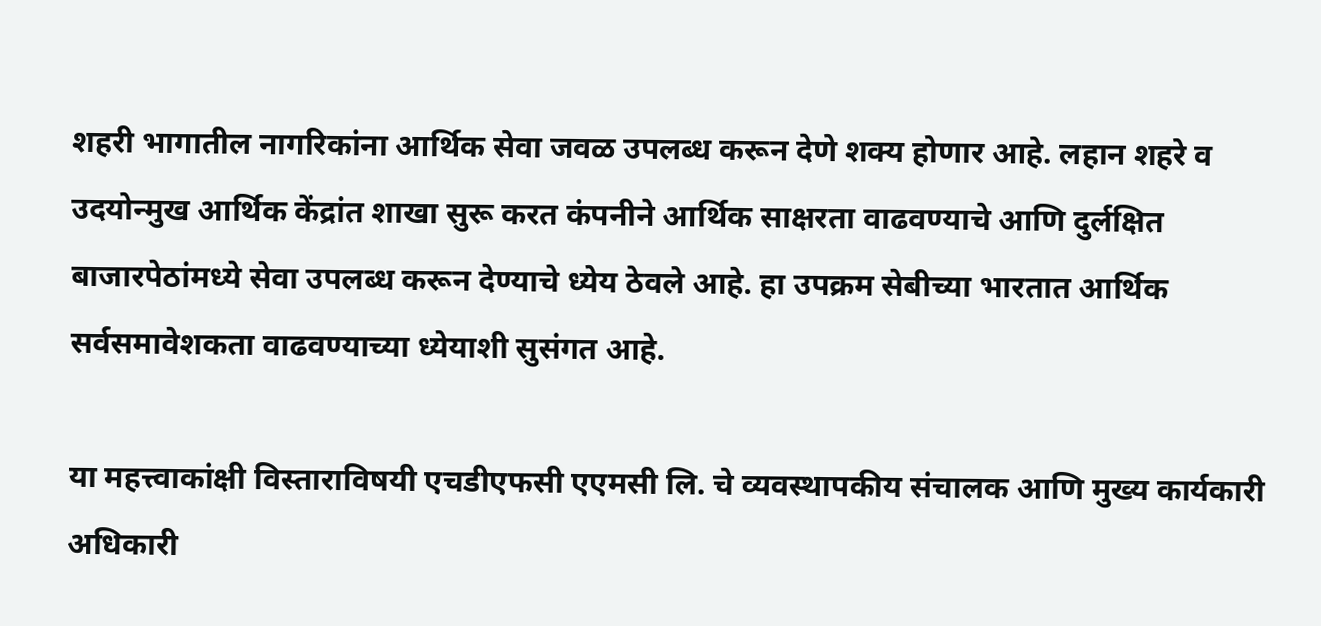शहरी भागातील नागरिकांना आर्थिक सेवा जवळ उपलब्ध करून देणे शक्य होणार आहे. लहान शहरे व उदयोन्मुख आर्थिक केंद्रांत शाखा सुरू करत कंपनीने आर्थिक साक्षरता वाढवण्याचे आणि दुर्लक्षित बाजारपेठांमध्ये सेवा उपलब्ध करून देण्याचे ध्येय ठेवले आहे. हा उपक्रम सेबीच्या भारतात आर्थिक सर्वसमावेशकता वाढवण्याच्या ध्येयाशी सुसंगत आहे.

या महत्त्वाकांक्षी विस्ताराविषयी एचडीएफसी एएमसी लि. चे व्यवस्थापकीय संचालक आणि मुख्य कार्यकारी अधिकारी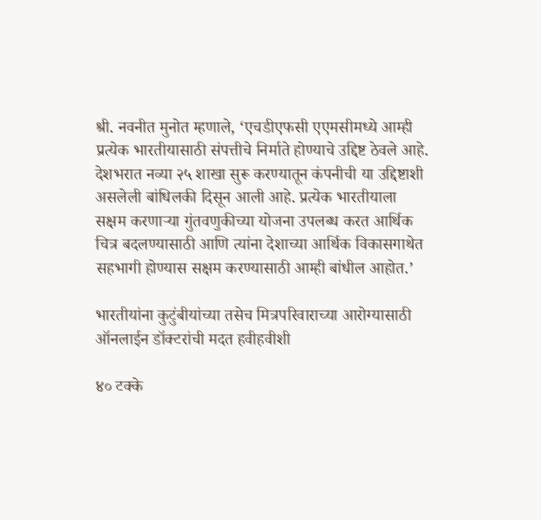श्री. नवनीत मुनोत म्हणाले, ‘एचडीएफसी एएमसीमध्ये आम्ही प्रत्येक भारतीयासाठी संपत्तीचे निर्माते होण्याचे उद्दिष्ट ठेवले आहे. देशभरात नव्या २५ शाखा सुरू करण्यातून कंपनीची या उद्दिष्टाशी असलेली बांधिलकी दिसून आली आहे. प्रत्येक भारतीयाला सक्षम करणाऱ्या गुंतवणुकीच्या योजना उपलब्ध करत आर्थिक चित्र बदलण्यासाठी आणि त्यांना देशाच्या आर्थिक विकासगाथेत सहभागी होण्यास सक्षम करण्यासाठी आम्ही बांधील आहोत.’

भारतीयांना कुटुंबीयांच्या तसेच मित्रपरिवाराच्या आरोग्यासाठी ऑनलाईन डॉक्टरांची मदत हवीहवीशी

४० टक्के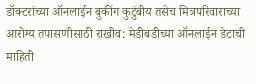डॉक्टरांच्या ऑनलाईन बुकींग कुटुंबीय तसेच मित्रपरिवाराच्या आरोग्य तपासणीसाठी राखीव: मेडीबडीच्या ऑनलाईन डेटाची माहिती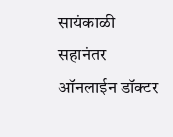सायंकाळी सहानंतर ऑनलाईन डॉक्टर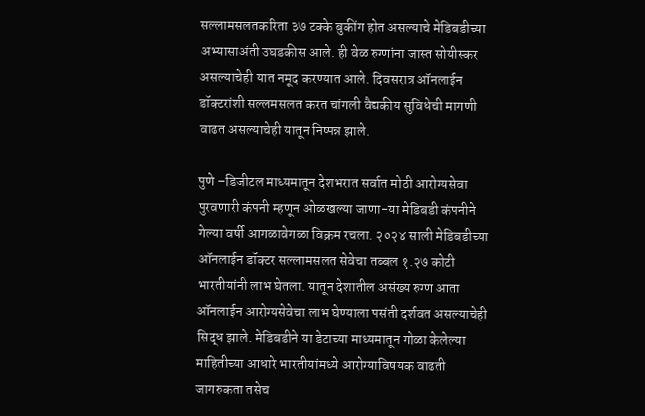सल्लामसलतकरिता ३७ टक्के बुकींग होत असल्याचे मेडिबडीच्या अभ्यासाअंती उघडकीस आले. ही वेळ रुग्णांना जास्त सोयीस्कर असल्याचेही यात नमूद करण्यात आले. दिवसरात्र ऑनलाईन डॉक्टरांशी सल्लमसलत करत चांगली वैद्यकीय सुविधेची मागणी वाढत असल्याचेही यातून निष्पन्न झाले.

पुणे –डिजीटल माध्यमातून देशभरात सर्वात मोठी आरोग्यसेवा पुरवणारी कंपनी म्हणून ओळखल्या जाणा-या मेडिबडी कंपनीने गेल्या वर्षी आगळावेगळा विक्रम रचला. २०२४ साली मेडिबडीच्या ऑनलाईन डॉक्टर सल्लामसलत सेवेचा तब्बल १.२७ कोटी भारतीयांनी लाभ घेतला. यातून देशातील असंख्य रुग्ण आता ऑनलाईन आरोग्यसेवेचा लाभ घेण्याला पसंती दर्शवत असल्याचेही सिद्ध झाले. मेडिबडीने या डेटाच्या माध्यमातून गोळा केलेल्या माहितीच्या आधारे भारतीयांमध्ये आरोग्याविषयक वाढती जागरुकता तसेच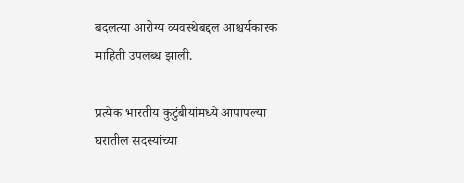बदलत्या आरोग्य व्यवस्थेबद्दल आश्चर्यकारक माहिती उपलब्ध झाली.

प्रत्येक भारतीय कुटुंबीयांमध्ये आपापल्या घरातील सदस्यांच्या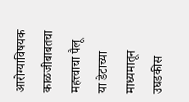आरोग्याविषयक काळजीबाबतचा महत्त्वाचा पैलू या डेटाच्या माध्यमातून उघडकीस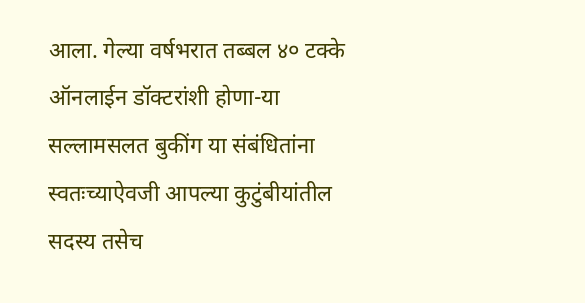आला. गेल्या वर्षभरात तब्बल ४० टक्के ऑनलाईन डॉक्टरांशी होणा-या सल्लामसलत बुकींग या संबंधितांना स्वतःच्याऐवजी आपल्या कुटुंबीयांतील सदस्य तसेच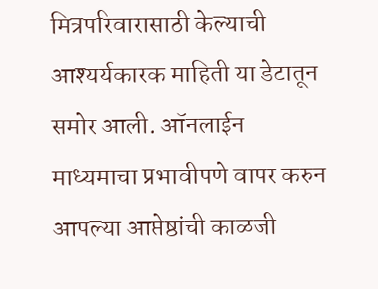मित्रपरिवारासाठी केल्याची आश्यर्यकारक माहिती या डेटातून समोर आली. ऑनलाईन माध्यमाचा प्रभावीपणे वापर करुन आपल्या आप्तेष्ठांची काळजी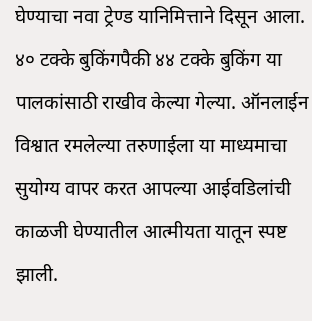घेण्याचा नवा ट्रेण्ड यानिमित्ताने दिसून आला. ४० टक्के बुकिंगपैकी ४४ टक्के बुकिंग या पालकांसाठी राखीव केल्या गेल्या. ऑनलाईन विश्वात रमलेल्या तरुणाईला या माध्यमाचा सुयोग्य वापर करत आपल्या आईवडिलांची काळजी घेण्यातील आत्मीयता यातून स्पष्ट झाली.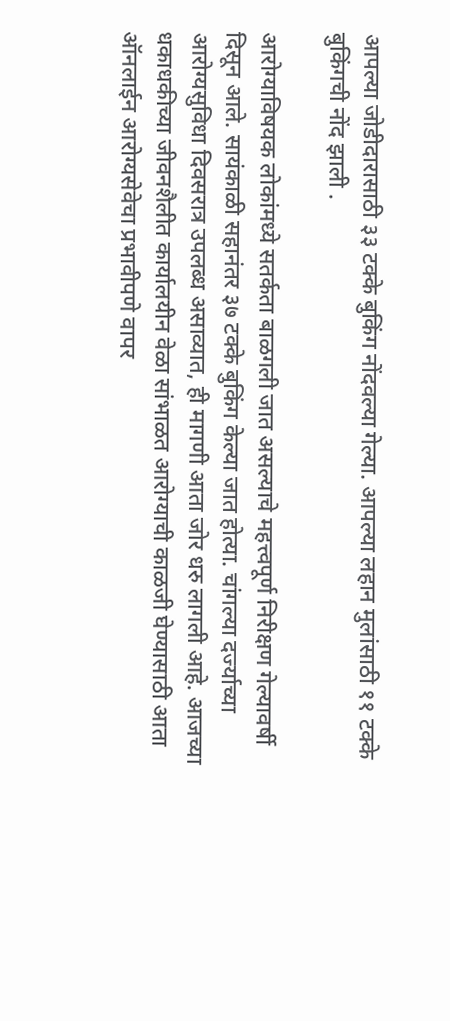आपल्या जोडीदारासाठी ३३ टक्के बुकिंग नोंदवल्या गेल्या. आपल्या लहान मुलांसाठी ११ टक्के बुकिंगची नोंद झाली .

आरोग्याविषयक लोकांमध्ये सतर्कता बाळगली जात असल्याचे महत्त्वपूर्ण निरीक्षण गेल्यावर्षी दिसून आले. सायंकाळी सहानंतर ३७ टक्के बुकिंग केल्या जात होत्या. चांगल्या दर्ज्याच्या आरोग्यसुविधा दिवसरात्र उपलब्ध असाव्यात, ही मागणी आता जोर धरु लागली आहे. आजच्या धकाधकीच्या जीवनशैलीत कार्यालयीन वेळा सांभाळत आरोग्याची काळजी घेण्यासाठी आता ऑनलाईन आरोग्यसेवेचा प्रभावीपणे वापर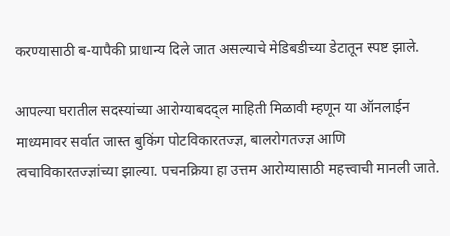करण्यासाठी ब-यापैकी प्राधान्य दिले जात असल्याचे मेडिबडीच्या डेटातून स्पष्ट झाले.

आपल्या घरातील सदस्यांच्या आरोग्याबदद्ल माहिती मिळावी म्हणून या ऑनलाईन माध्यमावर सर्वात जास्त बुकिंग पोटविकारतज्ज्ञ, बालरोगतज्ज्ञ आणि त्वचाविकारतज्ज्ञांच्या झाल्या. पचनक्रिया हा उत्तम आरोग्यासाठी महत्त्वाची मानली जाते.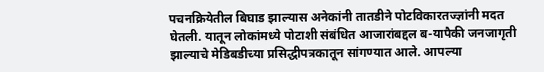पचनक्रियेतील बिघाड झाल्यास अनेकांनी तातडीने पोटविकारतज्ज्ञांनी मदत घेतली. यातून लोकांमध्ये पोटाशी संबंधित आजारांबद्दल ब-यापैकी जनजागृती झाल्याचे मेडिबडीच्या प्रसिद्धीपत्रकातून सांगण्यात आले. आपल्या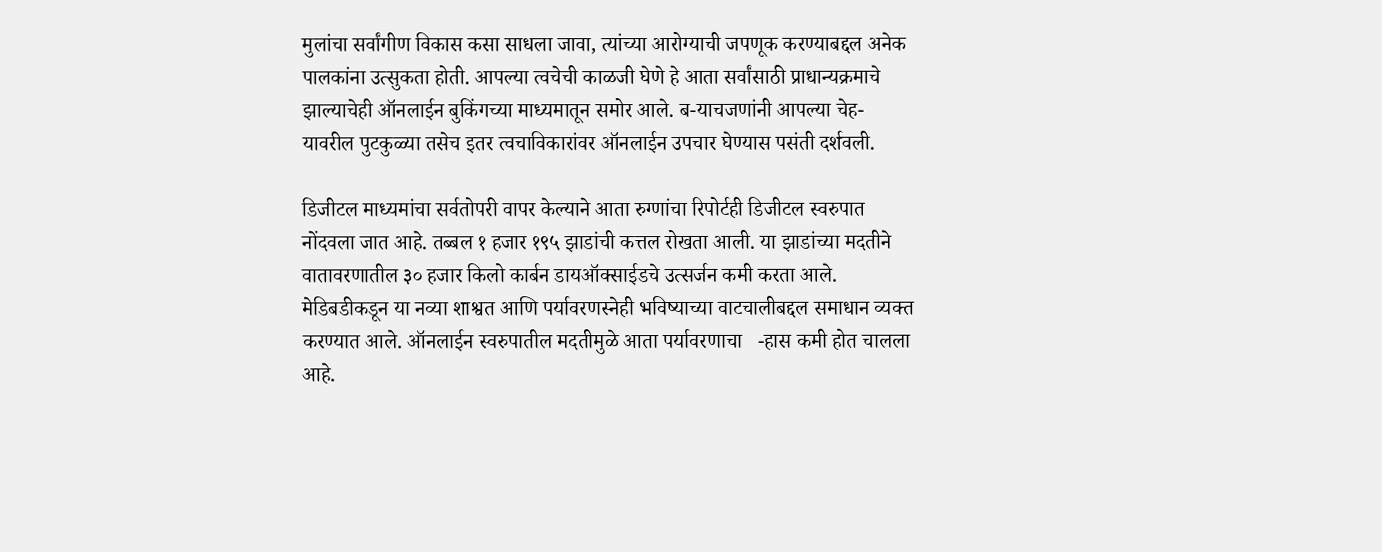मुलांचा सर्वांगीण विकास कसा साधला जावा, त्यांच्या आरोग्याची जपणूक करण्याबद्दल अनेक पालकांना उत्सुकता होती. आपल्या त्वचेची काळजी घेणे हे आता सर्वांसाठी प्राधान्यक्रमाचे झाल्याचेही ऑनलाईन बुकिंगच्या माध्यमातून समोर आले. ब-याचजणांनी आपल्या चेह-यावरील पुटकुळ्या तसेच इतर त्वचाविकारांवर ऑनलाईन उपचार घेण्यास पसंती दर्शवली.

डिजीटल माध्यमांचा सर्वतोपरी वापर केल्याने आता रुग्णांचा रिपोर्टही डिजीटल स्वरुपात नोंदवला जात आहे. तब्बल १ हजार १९५ झाडांची कत्तल रोखता आली. या झाडांच्या मदतीने वातावरणातील ३० हजार किलो कार्बन डायऑक्साईडचे उत्सर्जन कमी करता आले. मेडिबडीकडून या नव्या शाश्वत आणि पर्यावरणस्नेही भविष्याच्या वाटचालीबद्दल समाधान व्यक्त करण्यात आले. ऑनलाईन स्वरुपातील मदतीमुळे आता पर्यावरणाचा   -हास कमी होत चालला आहे.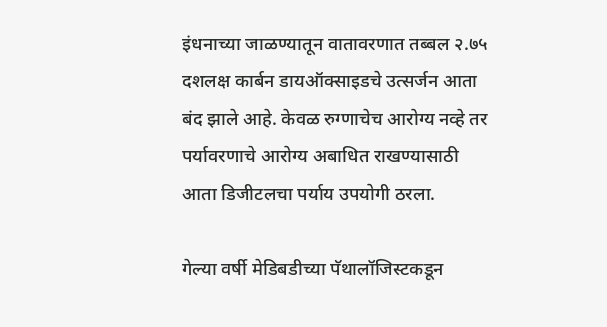इंधनाच्या जाळण्यातून वातावरणात तब्बल २.७५ दशलक्ष कार्बन डायऑक्साइडचे उत्सर्जन आता बंद झाले आहे. केवळ रुग्णाचेच आरोग्य नव्हे तर पर्यावरणाचे आरोग्य अबाधित राखण्यासाठी आता डिजीटलचा पर्याय उपयोगी ठरला.

गेल्या वर्षी मेडिबडीच्या पॅथालॉजिस्टकडून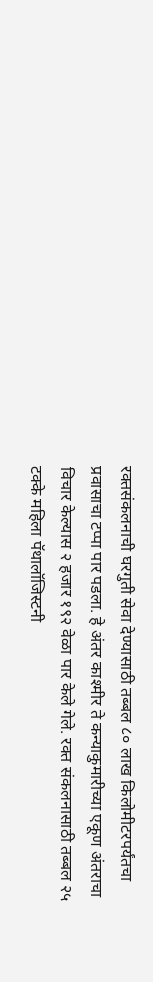रक्तसंकलनाची घरगुती सेवा देण्यासाठी तब्बल ८० लाख किलोमीटरपर्यंतचा प्रवासाचा टप्पा पार पडला. हे अंतर काश्मीर ते कन्याकुमारीच्या एकूण अंतराचा विचार केल्यास २ हजार १९२ वेळा पार केले गेले. रक्त संकलनासाठी तब्बल २५ टक्के महिला पॅथालॉजिस्टनी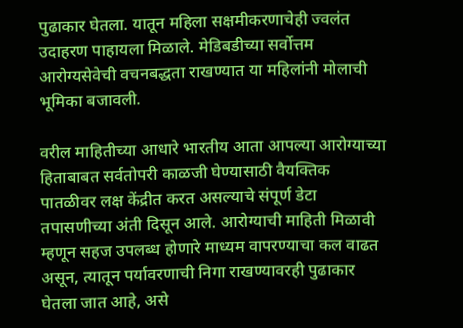पुढाकार घेतला. यातून महिला सक्षमीकरणाचेही ज्वलंत उदाहरण पाहायला मिळाले. मेडिबडीच्या सर्वोत्तम आरोग्यसेवेची वचनबद्धता राखण्यात या महिलांनी मोलाची भूमिका बजावली.

वरील माहितीच्या आधारे भारतीय आता आपल्या आरोग्याच्या हिताबाबत सर्वतोपरी काळजी घेण्यासाठी वैयक्तिक पातळीवर लक्ष केंद्रीत करत असल्याचे संपूर्ण डेटा तपासणीच्या अंती दिसून आले. आरोग्याची माहिती मिळावी म्हणून सहज उपलब्ध होणारे माध्यम वापरण्याचा कल वाढत असून, त्यातून पर्यावरणाची निगा राखण्यावरही पुढाकार घेतला जात आहे, असे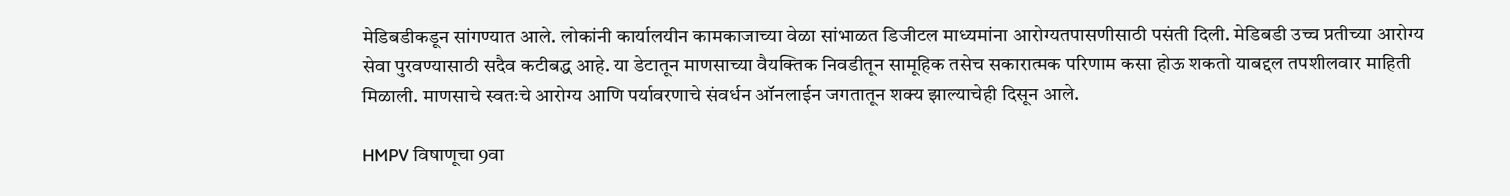मेडिबडीकडून सांगण्यात आले. लोकांनी कार्यालयीन कामकाजाच्या वेळा सांभाळत डिजीटल माध्यमांना आरोग्यतपासणीसाठी पसंती दिली. मेडिबडी उच्च प्रतीच्या आरोग्य सेवा पुरवण्यासाठी सदैव कटीबद्ध आहे. या डेटातून माणसाच्या वैयक्तिक निवडीतून सामूहिक तसेच सकारात्मक परिणाम कसा होऊ शकतो याबद्दल तपशीलवार माहिती मिळाली. माणसाचे स्वतःचे आरोग्य आणि पर्यावरणाचे संवर्धन ऑनलाईन जगतातून शक्य झाल्याचेही दिसून आले.

HMPV विषाणूचा 9वा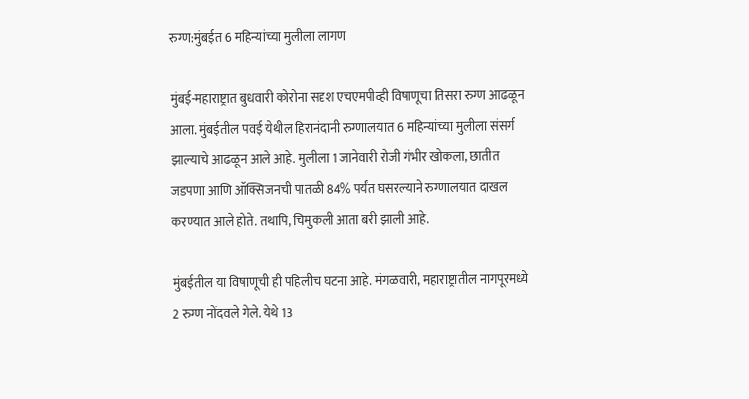रुग्ण:मुंबईत 6 महिन्यांच्या मुलीला लागण

मुंबई-महाराष्ट्रात बुधवारी कोरोना सदृश एचएमपीव्ही विषाणूचा तिसरा रुग्ण आढळून आला. मुंबईतील पवई येथील हिरानंदानी रुग्णालयात 6 महिन्यांच्या मुलीला संसर्ग झाल्याचे आढळून आले आहे. मुलीला 1 जानेवारी रोजी गंभीर खोकला, छातीत जडपणा आणि ऑक्सिजनची पातळी 84% पर्यंत घसरल्याने रुग्णालयात दाखल करण्यात आले होते. तथापि, चिमुकली आता बरी झाली आहे.

मुंबईतील या विषाणूची ही पहिलीच घटना आहे. मंगळवारी, महाराष्ट्रातील नागपूरमध्ये 2 रुग्ण नोंदवले गेले. येथे 13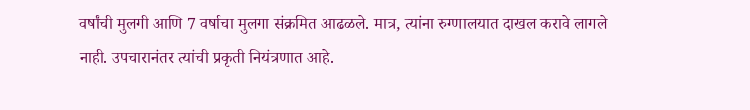वर्षांची मुलगी आणि 7 वर्षाचा मुलगा संक्रमित आढळले. मात्र, त्यांना रुग्णालयात दाखल करावे लागले नाही. उपचारानंतर त्यांची प्रकृती नियंत्रणात आहे.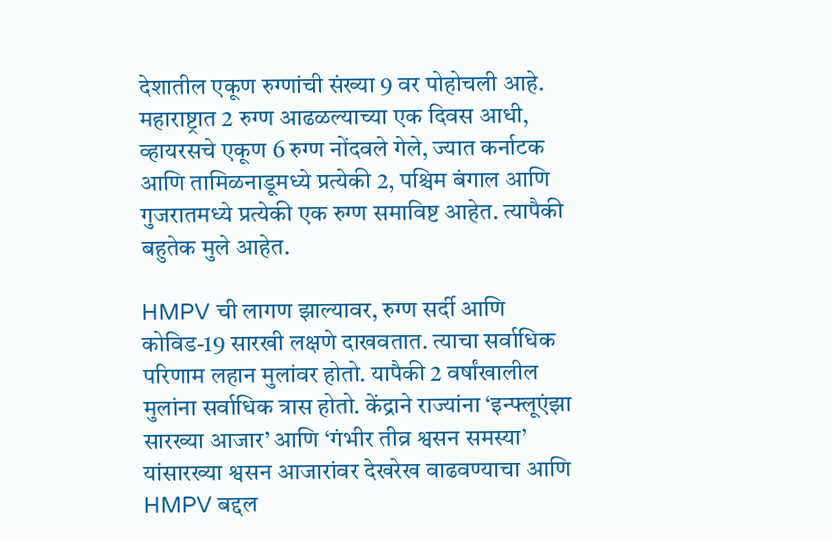देशातील एकूण रुग्णांची संख्या 9 वर पोहोचली आहे. महाराष्ट्रात 2 रुग्ण आढळल्याच्या एक दिवस आधी, व्हायरसचे एकूण 6 रुग्ण नोंदवले गेले, ज्यात कर्नाटक आणि तामिळनाडूमध्ये प्रत्येकी 2, पश्चिम बंगाल आणि गुजरातमध्ये प्रत्येकी एक रुग्ण समाविष्ट आहेत. त्यापैकी बहुतेक मुले आहेत.

HMPV ची लागण झाल्यावर, रुग्ण सर्दी आणि कोविड-19 सारखी लक्षणे दाखवतात. त्याचा सर्वाधिक परिणाम लहान मुलांवर होतो. यापैकी 2 वर्षांखालील मुलांना सर्वाधिक त्रास होतो. केंद्राने राज्यांना ‘इन्फ्लूएंझा सारख्या आजार’ आणि ‘गंभीर तीव्र श्वसन समस्या’ यांसारख्या श्वसन आजारांवर देखरेख वाढवण्याचा आणि HMPV बद्दल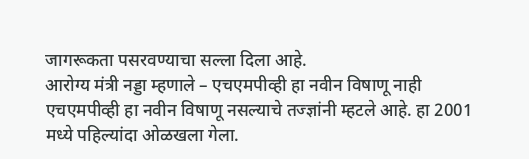जागरूकता पसरवण्याचा सल्ला दिला आहे.
आरोग्य मंत्री नड्डा म्हणाले – एचएमपीव्ही हा नवीन विषाणू नाही
एचएमपीव्ही हा नवीन विषाणू नसल्याचे तज्ज्ञांनी म्हटले आहे. हा 2001 मध्ये पहिल्यांदा ओळखला गेला.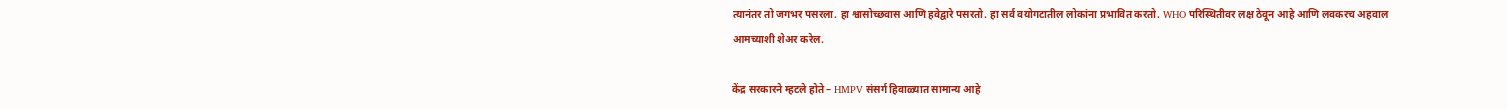त्यानंतर तो जगभर पसरला. हा श्वासोच्छवास आणि हवेद्वारे पसरतो. हा सर्व वयोगटातील लोकांना प्रभावित करतो. WHO परिस्थितीवर लक्ष ठेवून आहे आणि लवकरच अहवाल आमच्याशी शेअर करेल.

केंद्र सरकारने म्हटले होते – HMPV संसर्ग हिवाळ्यात सामान्य आहे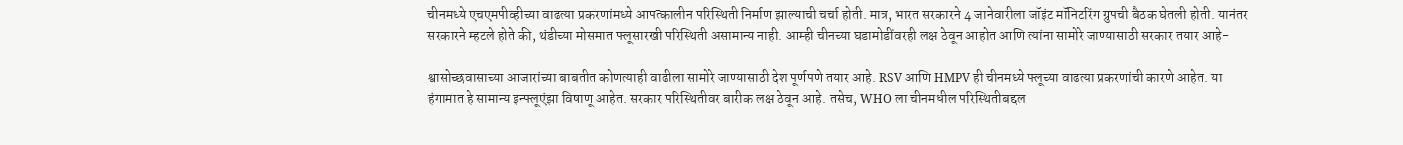चीनमध्ये एचएमपीव्हीच्या वाढत्या प्रकरणांमध्ये आपत्कालीन परिस्थिती निर्माण झाल्याची चर्चा होती. मात्र, भारत सरकारने 4 जानेवारीला जॉइंट मॉनिटरिंग ग्रुपची बैठक घेतली होती. यानंतर सरकारने म्हटले होते की, थंडीच्या मोसमात फ्लूसारखी परिस्थिती असामान्य नाही. आम्ही चीनच्या घडामोडींवरही लक्ष ठेवून आहोत आणि त्यांना सामोरे जाण्यासाठी सरकार तयार आहे-

श्वासोच्छवासाच्या आजारांच्या बाबतीत कोणत्याही वाढीला सामोरे जाण्यासाठी देश पूर्णपणे तयार आहे. RSV आणि HMPV ही चीनमध्ये फ्लूच्या वाढत्या प्रकरणांची कारणे आहेत. या हंगामात हे सामान्य इन्फ्लूएंझा विषाणू आहेत. सरकार परिस्थितीवर बारीक लक्ष ठेवून आहे. तसेच, WHO ला चीनमधील परिस्थितीबद्दल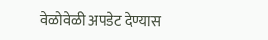वेळोवेळी अपडेट देण्यास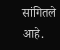सांगितले आहे.